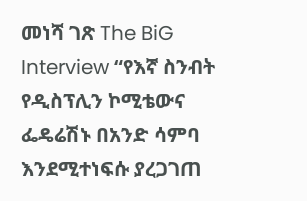መነሻ ገጽ The BiG Interview “የእኛ ስንብት የዲስፕሊን ኮሚቴውና ፌዴሬሽኑ በአንድ ሳምባ እንደሚተነፍሱ ያረጋገጠ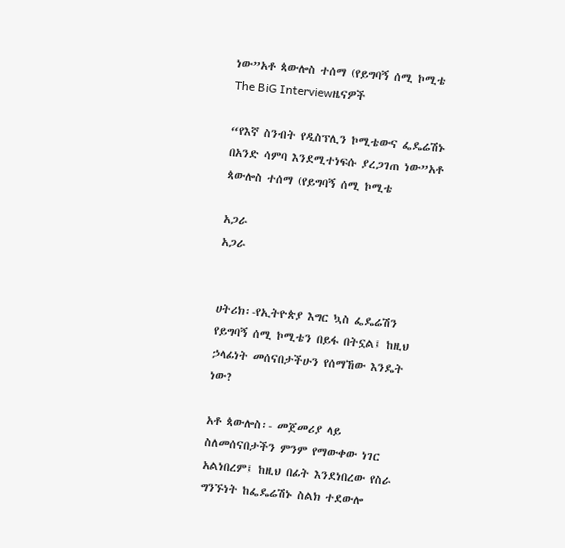ነው”አቶ ጳውሎስ ተሰማ (የይግባኝ ሰሚ ኮሚቴ
The BiG Interviewዜናዎች

“የእኛ ስንብት የዲስፕሊን ኮሚቴውና ፌዴሬሽኑ በአንድ ሳምባ እንደሚተነፍሱ ያረጋገጠ ነው”አቶ ጳውሎስ ተሰማ (የይግባኝ ሰሚ ኮሚቴ

አጋራ
አጋራ


ሀትሪክ፡-የኢትዮጵያ እግር ኳስ ፌዴሬሽን
የይግባኝ ሰሚ ኮሚቴን በይፋ በትኗል፤ ከዚህ
ኃላፊነት መሰናበታችሁን የሰማኸው እንዴት
ነው?

አቶ ጳውሎስ፡- መጀመሪያ ላይ
ስለመሰናበታችን ምንም የማውቀው ነገር
አልነበረም፤ ከዚህ በፊት እንደነበረው የስራ
ግንኙነት ከፌዴሬሽኑ ስልክ ተደውሎ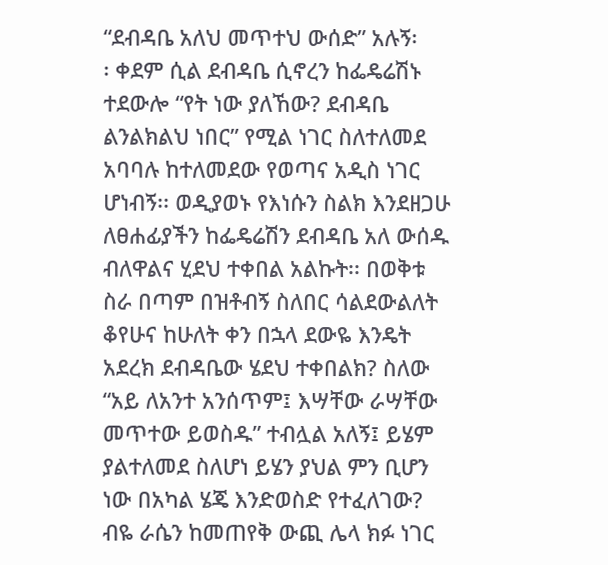“ደብዳቤ አለህ መጥተህ ውሰድ” አሉኝ፡
፡ ቀደም ሲል ደብዳቤ ሲኖረን ከፌዴሬሽኑ
ተደውሎ “የት ነው ያለኸው? ደብዳቤ
ልንልክልህ ነበር” የሚል ነገር ስለተለመደ
አባባሉ ከተለመደው የወጣና አዲስ ነገር
ሆነብኝ፡፡ ወዲያወኑ የእነሱን ስልክ እንደዘጋሁ
ለፀሐፊያችን ከፌዴሬሽን ደብዳቤ አለ ውሰዱ
ብለዋልና ሂደህ ተቀበል አልኩት፡፡ በወቅቱ
ስራ በጣም በዝቶብኝ ስለበር ሳልደውልለት
ቆየሁና ከሁለት ቀን በኋላ ደውዬ እንዴት
አደረክ ደብዳቤው ሄደህ ተቀበልክ? ስለው
“አይ ለአንተ አንሰጥም፤ እሣቸው ራሣቸው
መጥተው ይወስዱ” ተብሏል አለኝ፤ ይሄም
ያልተለመደ ስለሆነ ይሄን ያህል ምን ቢሆን
ነው በአካል ሄጄ እንድወስድ የተፈለገው?
ብዬ ራሴን ከመጠየቅ ውጪ ሌላ ክፉ ነገር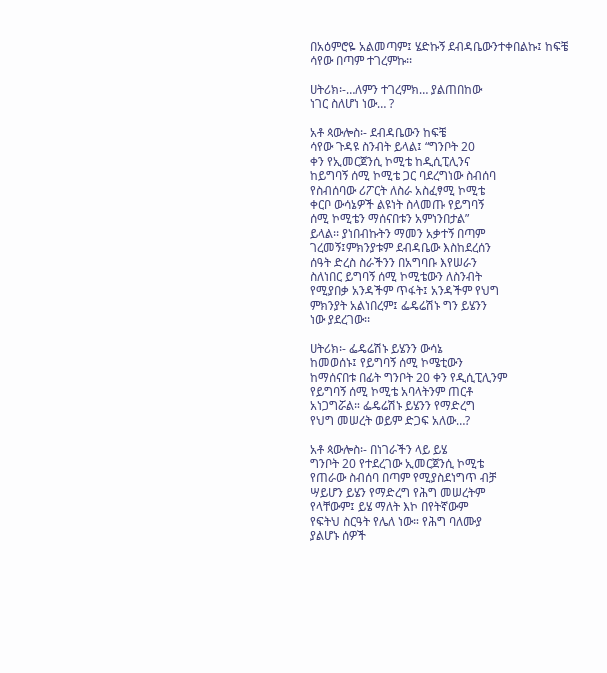በአዕምሮዬ አልመጣም፤ ሄድኩኝ ደብዳቤውንተቀበልኩ፤ ከፍቼ ሳየው በጣም ተገረምኩ፡፡

ሀትሪክ፡-…ለምን ተገረምክ… ያልጠበከው
ነገር ስለሆነ ነው… ?

አቶ ጳውሎስ፡- ደብዳቤውን ከፍቼ
ሳየው ጉዳዩ ስንብት ይላል፤ “ግንቦት 20
ቀን የኢመርጀንሲ ኮሚቴ ከዲሲፒሊንና
ከይግባኝ ሰሚ ኮሚቴ ጋር ባደረግነው ስብሰባ
የስብሰባው ሪፖርት ለስራ አስፈፃሚ ኮሚቴ
ቀርቦ ውሳኔዎች ልዩነት ስላመጡ የይግባኝ
ሰሚ ኮሚቴን ማሰናበቱን አምነንበታል”
ይላል፡፡ ያነበብኩትን ማመን አቃተኝ በጣም
ገረመኝ፤ምክንያቱም ደብዳቤው እስከደረሰን
ሰዓት ድረስ ስራችንን በአግባቡ እየሠራን
ስለነበር ይግባኝ ሰሚ ኮሚቴውን ለስንብት
የሚያበቃ አንዳችም ጥፋት፤ አንዳችም የህግ
ምክንያት አልነበረም፤ ፌዴሬሽኑ ግን ይሄንን
ነው ያደረገው፡፡

ሀትሪክ፡- ፌዴሬሽኑ ይሄንን ውሳኔ
ከመወሰኑ፤ የይግባኝ ሰሚ ኮሜቲውን
ከማሰናበቱ በፊት ግንቦት 20 ቀን የዲሲፒሊንም
የይግባኝ ሰሚ ኮሚቴ አባላትንም ጠርቶ
አነጋግሯል። ፌዴሬሽኑ ይሄንን የማድረግ
የህግ መሠረት ወይም ድጋፍ አለው…?

አቶ ጳውሎስ፡- በነገራችን ላይ ይሄ
ግንቦት 20 የተደረገው ኢመርጀንሲ ኮሚቴ
የጠራው ስብሰባ በጣም የሚያስደነግጥ ብቻ
ሣይሆን ይሄን የማድረግ የሕግ መሠረትም
የላቸውም፤ ይሄ ማለት እኮ በየትኛውም
የፍትህ ስርዓት የሌለ ነው። የሕግ ባለሙያ
ያልሆኑ ሰዎች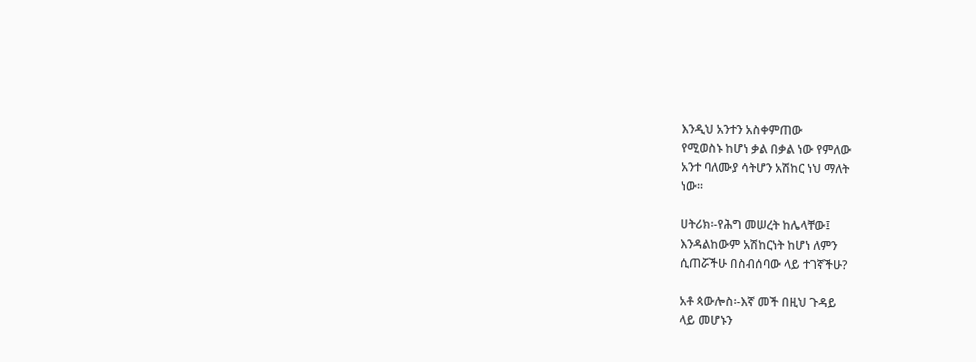እንዲህ አንተን አስቀምጠው
የሚወስኑ ከሆነ ቃል በቃል ነው የምለው
አንተ ባለሙያ ሳትሆን አሽከር ነህ ማለት
ነው፡፡

ሀትሪክ፡-የሕግ መሠረት ከሌላቸው፤
እንዳልከውም አሽከርነት ከሆነ ለምን
ሲጠሯችሁ በስብሰባው ላይ ተገኛችሁ?

አቶ ጳውሎስ፡-እኛ መች በዚህ ጉዳይ
ላይ መሆኑን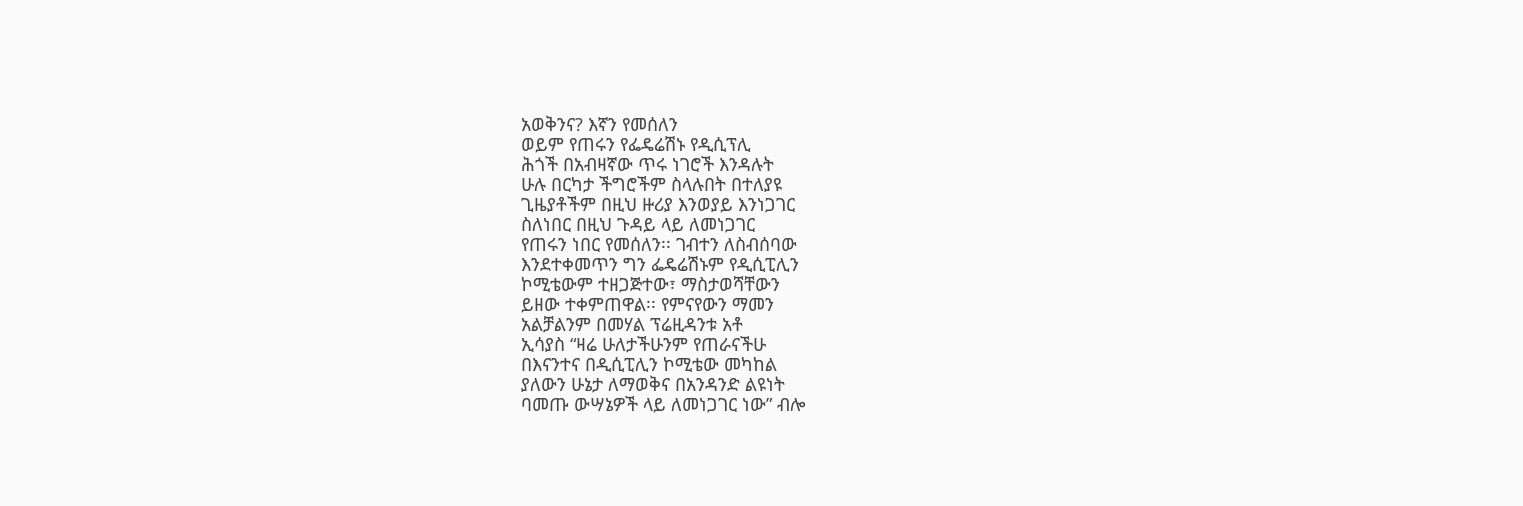አወቅንና? እኛን የመሰለን
ወይም የጠሩን የፌዴሬሽኑ የዲሲፕሊ
ሕጎች በአብዛኛው ጥሩ ነገሮች እንዳሉት
ሁሉ በርካታ ችግሮችም ስላሉበት በተለያዩ
ጊዜያቶችም በዚህ ዙሪያ እንወያይ እንነጋገር
ስለነበር በዚህ ጉዳይ ላይ ለመነጋገር
የጠሩን ነበር የመሰለን፡፡ ገብተን ለስብሰባው
እንደተቀመጥን ግን ፌዴሬሽኑም የዲሲፒሊን
ኮሚቴውም ተዘጋጅተው፣ ማስታወሻቸውን
ይዘው ተቀምጠዋል፡፡ የምናየውን ማመን
አልቻልንም በመሃል ፕሬዚዳንቱ አቶ
ኢሳያስ “ዛሬ ሁለታችሁንም የጠራናችሁ
በእናንተና በዲሲፒሊን ኮሚቴው መካከል
ያለውን ሁኔታ ለማወቅና በአንዳንድ ልዩነት
ባመጡ ውሣኔዎች ላይ ለመነጋገር ነው” ብሎ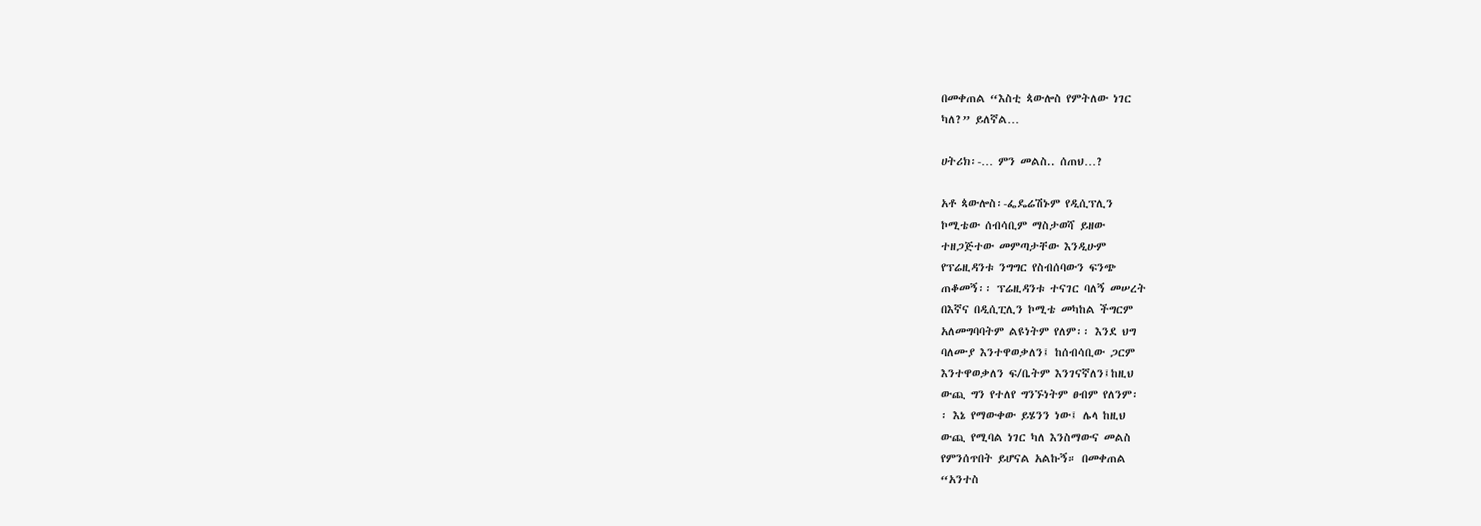በመቀጠል “እስቲ ጳውሎስ የምትለው ነገር
ካለ?” ይለኛል…

ሀትሪክ፡-… ምን መልስ.. ሰጠህ…?

አቶ ጳውሎስ፡-ፌዴሬሽኑም የዲሲፕሊን
ኮሚቴው ሰብሳቢም ማስታወሻ ይዘው
ተዘጋጅተው መምጣታቸው እንዲሁም
የፕሬዚዳንቱ ንግግር የስብሰባውን ፍንጭ
ጠቆመኝ፡፡ ፕሬዚዳንቱ ተናገር ባለኝ መሠረት
በእኛና በዲሲፒሊን ኮሚቴ መካከል ችግርም
አለመግባባትም ልዩነትም የለም፡፡ እንደ ህግ
ባለሙያ እንተዋወቃለን፤ ከሰብሳቢው ጋርም
እንተዋወቃለን ፍ/ቤትም እንገናኛለን፤ከዚህ
ውጪ ግን የተለየ ግንኙነትም ፀብም የለንም፡
፡ እኔ የማውቀው ይሄንን ነው፤ ሌላ ከዚህ
ውጪ የሚባል ነገር ካለ እንስማውና መልስ
የምንሰጥበት ይሆናል አልኩኝ። በመቀጠል
“አንተስ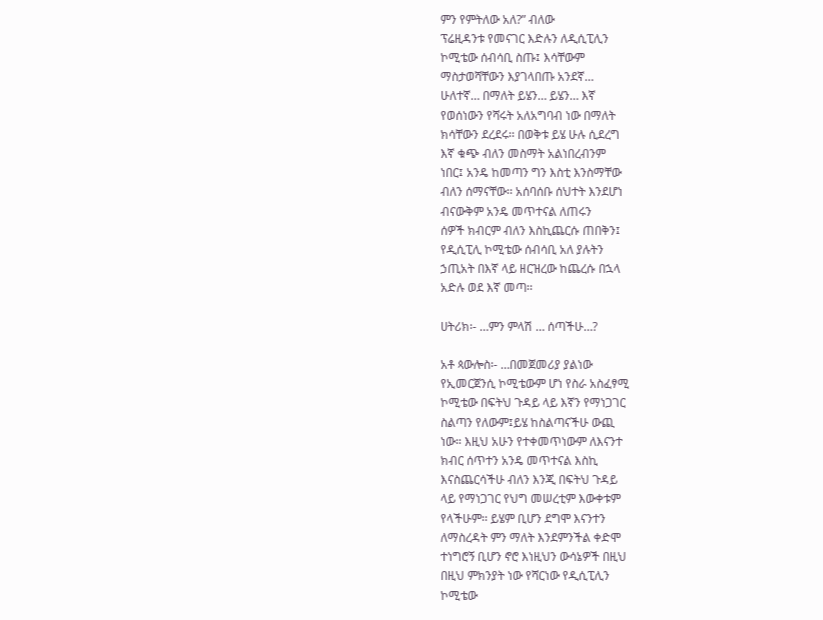ምን የምትለው አለ?” ብለው
ፕሬዚዳንቱ የመናገር እድሉን ለዲሲፒሊን
ኮሚቴው ሰብሳቢ ስጡ፤ እሳቸውም
ማስታወሻቸውን እያገላበጡ አንደኛ…
ሁለተኛ… በማለት ይሄን… ይሄን… እኛ
የወሰነውን የሻሩት አለአግባብ ነው በማለት
ክሳቸውን ደረደሩ፡፡ በወቅቱ ይሄ ሁሉ ሲደረግ
እኛ ቁጭ ብለን መስማት አልነበረብንም
ነበር፤ አንዴ ከመጣን ግን እስቲ እንስማቸው
ብለን ሰማናቸው፡፡ አሰባሰቡ ሰህተት እንደሆነ
ብናውቅም አንዴ መጥተናል ለጠሩን
ሰዎች ክብርም ብለን እስኪጨርሱ ጠበቅን፤
የዲሲፒሊ ኮሚቴው ሰብሳቢ አለ ያሉትን
ኃጢአት በእኛ ላይ ዘርዝረው ከጨረሱ በኋላ
አድሉ ወደ እኛ መጣ፡፡

ሀትሪክ፡- …ምን ምላሽ … ሰጣችሁ…?

አቶ ጳውሎስ፡- …በመጀመሪያ ያልነው
የኢመርጀንሲ ኮሚቴውም ሆነ የስራ አስፈፃሚ
ኮሚቴው በፍትህ ጉዳይ ላይ እኛን የማነጋገር
ስልጣን የለውም፤ይሄ ከስልጣናችሁ ውጪ
ነው። እዚህ አሁን የተቀመጥነውም ለእናንተ
ክብር ሰጥተን አንዴ መጥተናል እስኪ
እናስጨርሳችሁ ብለን እንጂ በፍትህ ጉዳይ
ላይ የማነጋገር የህግ መሠረቲም እውቀቱም
የላችሁም፡፡ ይሄም ቢሆን ደግሞ እናንተን
ለማስረዳት ምን ማለት እንደምንችል ቀድሞ
ተነግሮኝ ቢሆን ኖሮ እነዚህን ውሳኔዎች በዚህ
በዚህ ምክንያት ነው የሻርነው የዲሲፒሊን
ኮሚቴው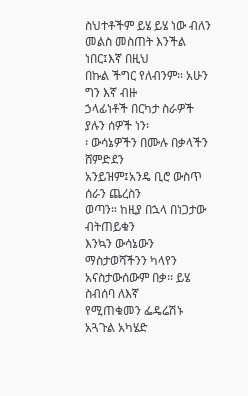ስህተቶችም ይሄ ይሄ ነው ብለን
መልስ መስጠት እንችል ነበር፤እኛ በዚህ
በኩል ችግር የለብንም፡፡ አሁን ግን እኛ ብዙ
ኃላፊነቶች በርካታ ስራዎች ያሉን ሰዎች ነን፡
፡ ውሳኔዎችን በሙሉ በቃላችን ሸምድደን
አንይዝም፤አንዴ ቢሮ ውስጥ ሰራን ጨረስን
ወጣን። ከዚያ በኋላ በነጋታው ብትጠይቁን
እንኳን ውሳኔውን ማስታወሻችንን ካላየን
አናስታውሰውም በቃ፡፡ ይሄ ስብሰባ ለእኛ
የሚጠቁመን ፌዴሬሽኑ አጓጉል አካሄድ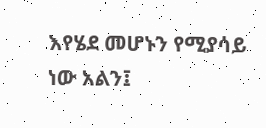እየሄደ መሆኑን የሚያሳይ ነው አልን፤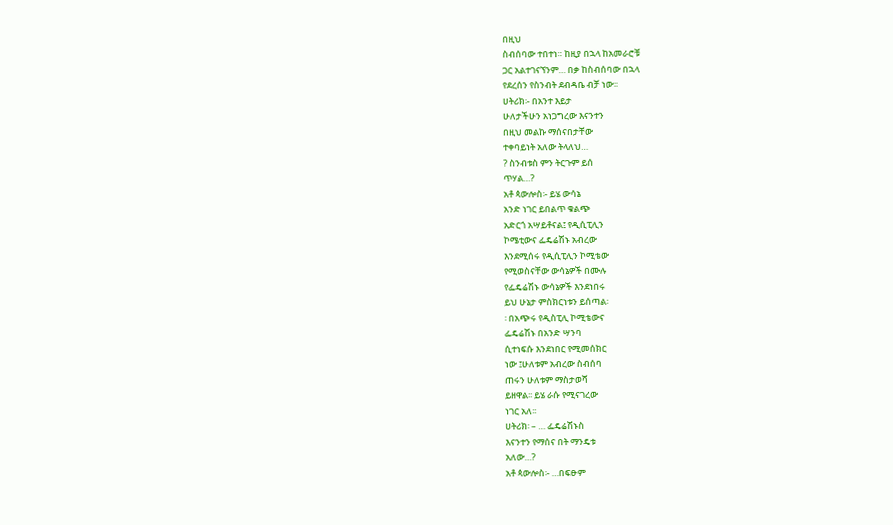በዚህ
ስብሰባው ተበተነ። ከዚያ በኋላ ከአመራሮቹ
ጋር አልተገናኘንም… በቃ ከስብሰባው በኋላ
የደረሰን የስንብት ደብዳቤ ብቻ ነው፡፡
ሀትሪክ፡- በአንተ እይታ
ሁለታችሁን አነጋግረው እናንተን
በዚህ መልኩ ማሰናበታቸው
ተቀባይነት አለው ትላለህ…
? ስንብቱስ ምን ትርጉም ይሰ
ጥሃል…?
አቶ ጳውሎስ፡- ይሄ ውሳኔ
አንድ ነገር ይበልጥ ቁልጭ
አድርጎ አሣይቶናል፤ የዲሲፒሊን
ኮሜቲውና ፌዴሬሽኑ አብረው
እንደሚሰሩ የዲሲፒሊን ኮሚቴው
የሚወስናቸው ውሳኔዎች በሙሉ
የፌዴሬሽኑ ውሳኔዎች እንደነበሩ
ይህ ሁኔታ ምስክርነቱን ይሰጣል፡
፡ በአጭሩ የዲስፒሊ ኮሚቴውና
ፌዴሬሽኑ በአንድ ሣንባ
ሲተነፍሱ እንደነበር የሚመሰክር
ነው ፤ሁለቱም አብረው ስብሰባ
ጠሩን ሁለቱም ማስታወሻ
ይዘዋል፡፡ ይሄ ራሱ የሚናገረው
ነገር አለ፡፡
ሀትሪክ፡ – … ፌዴሬሽኑስ
እናንተን የማሰና በት ማንዴቱ
አለው…?
አቶ ጳውሎስ፡- …በፍፁም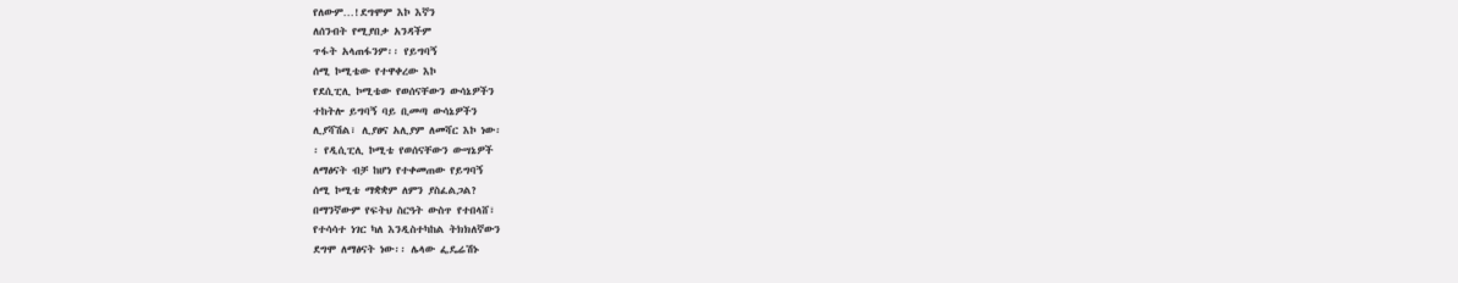የለውም…!ደግሞም እኮ እኛን
ለሰንብት የሚያበቃ አንዳችም
ጥፋት አላጠፋንም፡፡ የይግባኝ
ሰሚ ኮሚቴው የተዋቀረው እኮ
የደሲፒሊ ኮሚቴው የወሰናቸውን ውሳኔዎችን
ተከትሎ ይግባኝ ባይ ቢመጣ ውሳኔዎችን
ሊያሻሽል፣ ሊያፀና አሊያም ለመሻር እኮ ነው፡
፡ የዲሲፒሊ ኮሚቴ የወሰናቸውን ውሣኔዎች
ለማፅናት ብቻ ከሆነ የተቀመጠው የይግባኝ
ሰሚ ኮሚቴ ማቋቋም ለምን ያስፈልጋል?
በማንኛውም የፍትህ ስርዓት ውስጥ የተበላሸ፣
የተሳሳተ ነገር ካለ እንዲስተካከል ትክክለኛውን
ደግሞ ለማፅናት ነው፡፡ ሌላው ፌዴሬሽኑ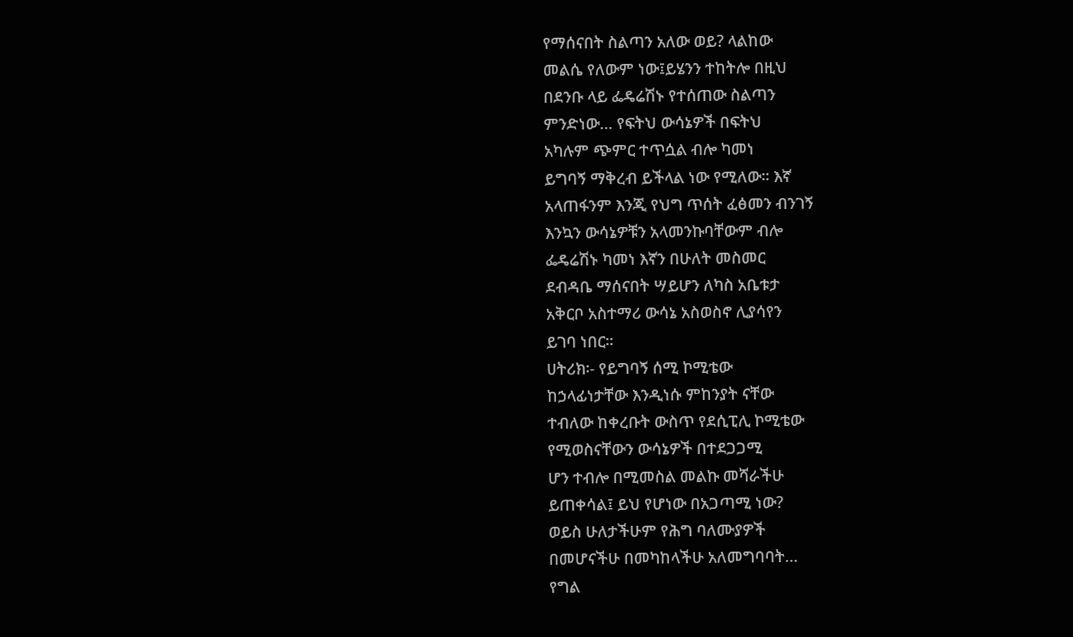የማሰናበት ስልጣን አለው ወይ? ላልከው
መልሴ የለውም ነው፤ይሄንን ተከትሎ በዚህ
በደንቡ ላይ ፌዴሬሽኑ የተሰጠው ስልጣን
ምንድነው… የፍትህ ውሳኔዎች በፍትህ
አካሉም ጭምር ተጥሷል ብሎ ካመነ
ይግባኝ ማቅረብ ይችላል ነው የሚለው፡፡ እኛ
አላጠፋንም እንጂ የህግ ጥሰት ፈፅመን ብንገኝ
እንኳን ውሳኔዎቹን አላመንኩባቸውም ብሎ
ፌዴሬሽኑ ካመነ እኛን በሁለት መስመር
ደብዳቤ ማሰናበት ሣይሆን ለካስ አቤቱታ
አቅርቦ አስተማሪ ውሳኔ አስወስኖ ሊያሳየን
ይገባ ነበር፡፡
ሀትሪክ፡- የይግባኝ ሰሚ ኮሚቴው
ከኃላፊነታቸው እንዲነሱ ምከንያት ናቸው
ተብለው ከቀረቡት ውስጥ የደሲፒሊ ኮሚቴው
የሚወስናቸውን ውሳኔዎች በተደጋጋሚ
ሆን ተብሎ በሚመስል መልኩ መሻራችሁ
ይጠቀሳል፤ ይህ የሆነው በአጋጣሚ ነው?
ወይስ ሁለታችሁም የሕግ ባለሙያዎች
በመሆናችሁ በመካከላችሁ አለመግባባት…
የግል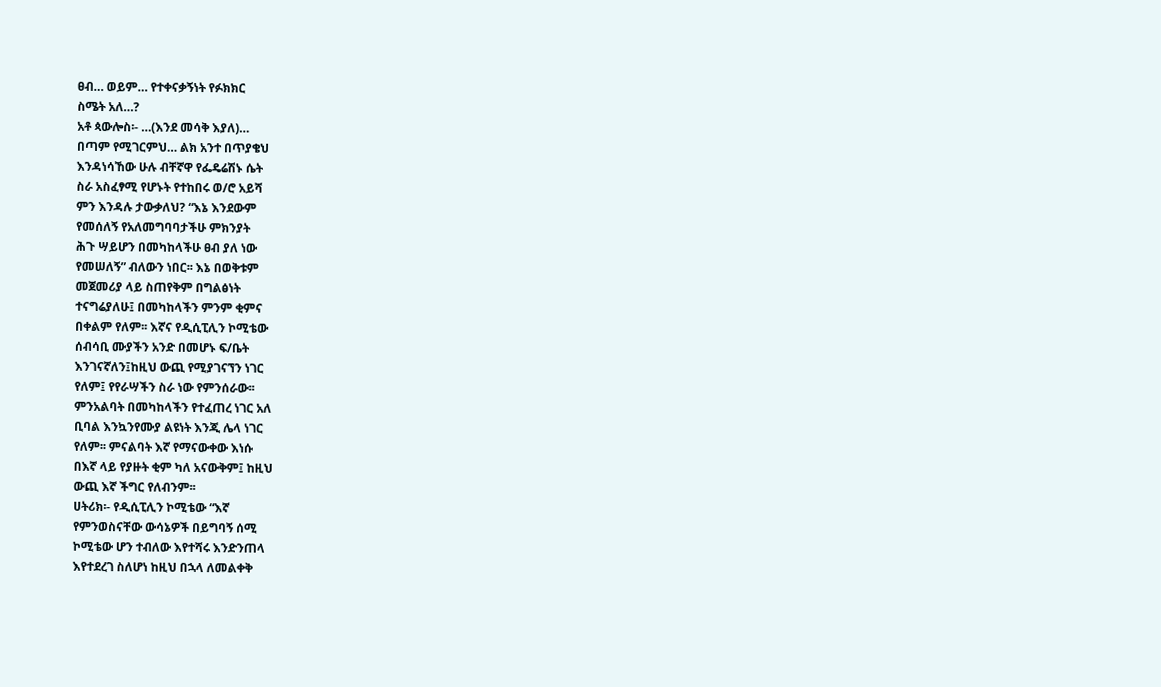ፀብ… ወይም… የተቀናቃኝነት የፉክክር
ስሜት አለ…?
አቶ ጳውሎስ፡- …(እንደ መሳቅ እያለ)…
በጣም የሚገርምህ… ልክ አንተ በጥያቄህ
እንዳነሳኸው ሁሉ ብቸኛዋ የፌዴሬሽኑ ሴት
ስራ አስፈፃሚ የሆኑት የተከበሩ ወ/ሮ አይሻ
ምን እንዳሉ ታውቃለህ? “እኔ እንደውም
የመሰለኝ የአለመግባባታችሁ ምክንያት
ሕጉ ሣይሆን በመካከላችሁ ፀብ ያለ ነው
የመሠለኝ” ብለውን ነበር፡፡ እኔ በወቅቱም
መጀመሪያ ላይ ስጠየቅም በግልፅነት
ተናግሬያለሁ፤ በመካከላችን ምንም ቂምና
በቀልም የለም፡፡ እኛና የዲሲፒሊን ኮሚቴው
ሰብሳቢ ሙያችን አንድ በመሆኑ ፍ/ቤት
እንገናኛለን፤ከዚህ ውጪ የሚያገናኘን ነገር
የለም፤ የየራሣችን ስራ ነው የምንሰራው፡፡
ምንአልባት በመካከላችን የተፈጠረ ነገር አለ
ቢባል እንኳንየሙያ ልዩነት እንጂ ሌላ ነገር
የለም፡፡ ምናልባት እኛ የማናውቀው እነሱ
በእኛ ላይ የያዙት ቂም ካለ አናውቅም፤ ከዚህ
ውጪ እኛ ችግር የለብንም፡፡
ሀትሪክ፡- የዲሲፒሊን ኮሚቴው “እኛ
የምንወስናቸው ውሳኔዎች በይግባኝ ሰሚ
ኮሚቴው ሆን ተብለው እየተሻሩ እንድንጠላ
እየተደረገ ስለሆነ ከዚህ በኋላ ለመልቀቅ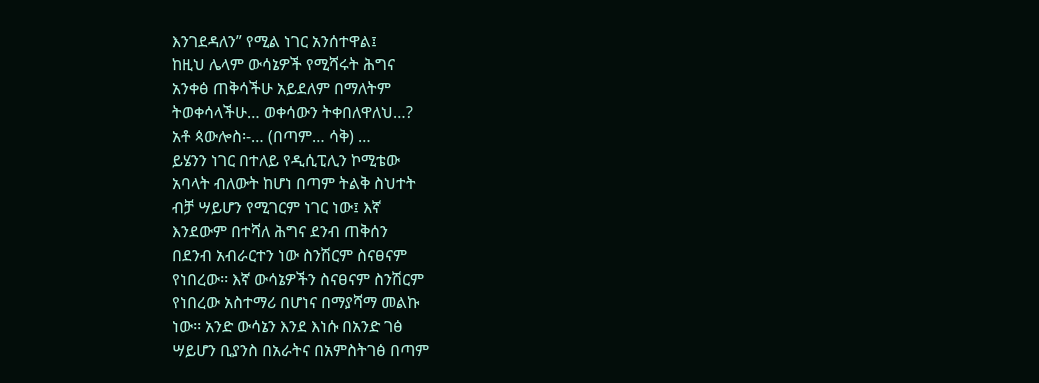እንገደዳለን” የሚል ነገር አንሰተዋል፤
ከዚህ ሌላም ውሳኔዎች የሚሻሩት ሕግና
አንቀፅ ጠቅሳችሁ አይደለም በማለትም
ትወቀሳላችሁ… ወቀሳውን ትቀበለዋለህ…?
አቶ ጳውሎስ፡-… (በጣም… ሳቅ) …
ይሄንን ነገር በተለይ የዲሲፒሊን ኮሚቴው
አባላት ብለውት ከሆነ በጣም ትልቅ ስህተት
ብቻ ሣይሆን የሚገርም ነገር ነው፤ እኛ
እንደውም በተሻለ ሕግና ደንብ ጠቅሰን
በደንብ አብራርተን ነው ስንሽርም ስናፀናም
የነበረው፡፡ እኛ ውሳኔዎችን ስናፀናም ስንሽርም
የነበረው አስተማሪ በሆነና በማያሻማ መልኩ
ነው፡፡ አንድ ውሳኔን እንደ እነሱ በአንድ ገፅ
ሣይሆን ቢያንስ በአራትና በአምስትገፅ በጣም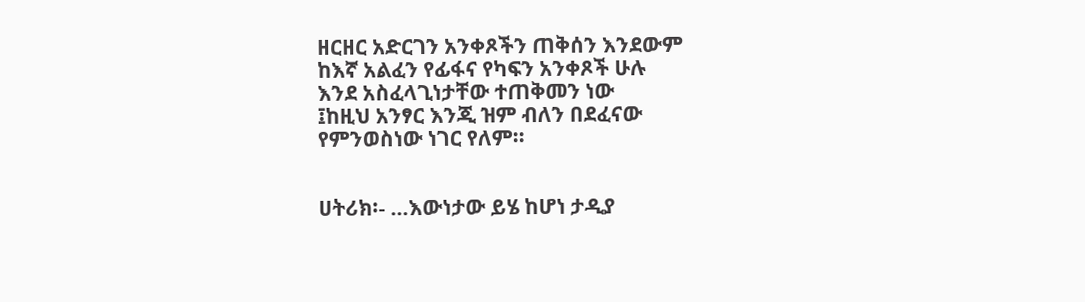ዘርዘር አድርገን አንቀጾችን ጠቅሰን እንደውም
ከእኛ አልፈን የፊፋና የካፍን አንቀጾች ሁሉ
እንደ አስፈላጊነታቸው ተጠቅመን ነው
፤ከዚህ አንፃር እንጂ ዝም ብለን በደፈናው
የምንወስነው ነገር የለም፡፡


ሀትሪክ፡- …እውነታው ይሄ ከሆነ ታዲያ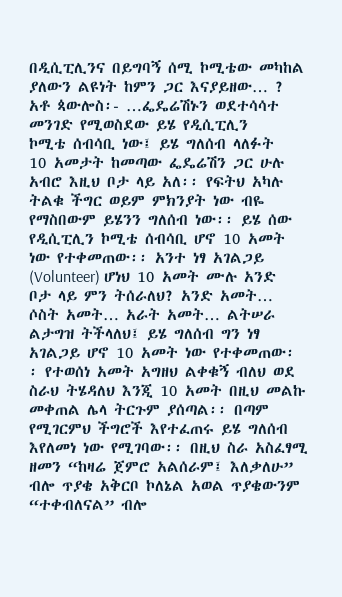በዲሲፒሊንና በይግባኝ ሰሚ ኮሚቴው መካከል
ያለውን ልዩነት ከምን ጋር እናያይዘው… ?
አቶ ጳውሎስ፡- …ፌዴሬሽኑን ወደተሳሳተ
መንገድ የሚወስደው ይሄ የዲሲፒሊን
ኮሚቴ ሰብሳቢ ነው፤ ይሄ ግለሰብ ላለፉት
10 አመታት ከመጣው ፌዴሬሽን ጋር ሁሉ
አብሮ እዚህ ቦታ ላይ አለ፡፡ የፍትህ አካሉ
ትልቁ ችግር ወይም ምክንያት ነው ብዬ
የማስበውም ይሄንን ግለሰብ ነው፡፡ ይሄ ሰው
የዲሲፒሊን ኮሚቴ ሰብሳቢ ሆኖ 10 አመት
ነው የተቀመጠው፡፡ አንተ ነፃ አገልጋይ
(Volunteer) ሆነህ 10 አመት ሙሉ አንድ
ቦታ ላይ ምን ትሰራለህ? አንድ አመት…
ሶስት አመት… አራት አመት… ልትሠራ
ልታግዝ ትችላለህ፤ ይሄ ግለሰብ ግን ነፃ
አገልጋይ ሆኖ 10 አመት ነው የተቀመጠው፡
፡ የተወሰነ አመት አግዘህ ልቀቁኝ ብለህ ወደ
ስራህ ትሄዳለህ እንጂ 10 አመት በዚህ መልኩ
መቀጠል ሌላ ትርጉም ያሰጣል፡፡ በጣም
የሚገርምህ ችግሮች እየተፈጠሩ ይሄ ግለሰብ
እየለመነ ነው የሚገባው፡፡ በዚህ ስራ አስፈፃሚ
ዘመን “ከዛሬ ጀምሮ አልሰራም፤ እለቃለሁ”
ብሎ ጥያቄ አቅርቦ ኮለኔል አወል ጥያቄውንም
“ተቀብለናል” ብሎ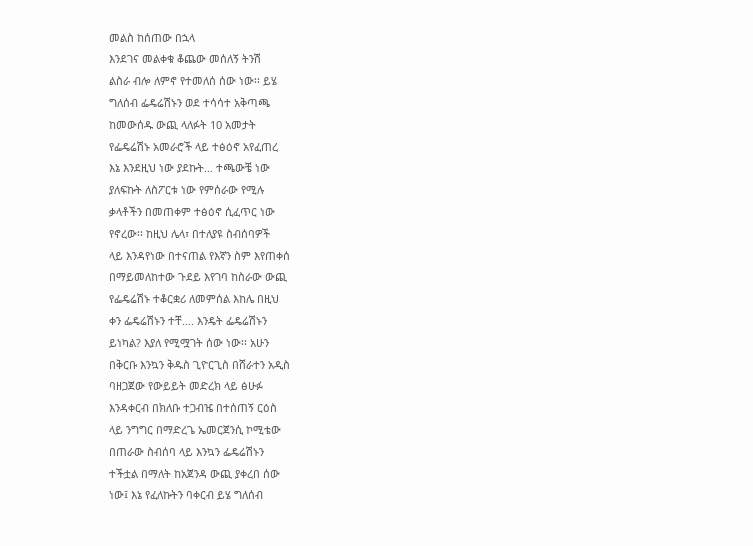መልስ ከሰጠው በኋላ
እንደገና መልቀቁ ቆጨው መሰለኝ ትንሽ
ልስራ ብሎ ለምኖ የተመለሰ ሰው ነው፡፡ ይሄ
ግለሰብ ፌዴሬሽኑን ወደ ተሳሳተ አቅጣጫ
ከመውሰዱ ውጪ ላለፉት 10 አመታት
የፌዴሬሽኑ አመራሮች ላይ ተፅዕኖ አየፈጠረ
እኔ እንደዚህ ነው ያደኩት… ተጫውቼ ነው
ያለፍኩት ለስፖርቱ ነው የምሰራው የሚሉ
ቃላቶችን በመጠቀም ተፅዕኖ ሲፈጥር ነው
የኖረው፡፡ ከዚህ ሌላ፣ በተለያዩ ስብሰባዎች
ላይ እንዳየነው በተናጠል የእኛን ስም እየጠቀሰ
በማይመለከተው ጉደይ እየገባ ከስራው ውጪ
የፌዴሬሽኑ ተቆርቋሪ ለመምሰል እከሌ በዚህ
ቀን ፌዴሬሽኑን ተቸ…. እንዴት ፌዴሬሽኑን
ይነካል? እያለ የሚሟገት ሰው ነው፡፡ አሁን
በቅርቡ እንኳን ቅዱስ ጊዮርጊስ በሸራተን አዲስ
ባዘጋጀው የውይይት መድረክ ላይ ፅሁፉ
እንዳቀርብ በክለቡ ተጋብዤ በተሰጠኝ ርዕስ
ላይ ንግግር በማድረጌ ኤመርጀንሲ ኮሚቴው
በጠራው ስብሰባ ላይ እንኳን ፌዴሬሽኑን
ተችቷል በማለት ከአጀንዳ ውጪ ያቀረበ ሰው
ነው፤ እኔ የፈለኩትን ባቀርብ ይሄ ግለሰብ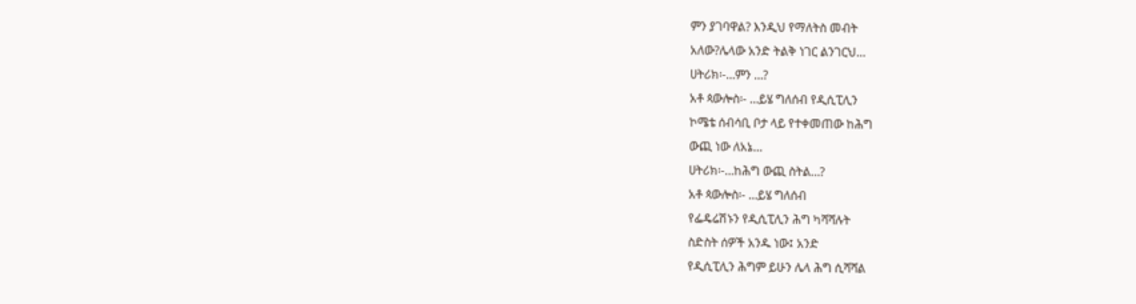ምን ያገባዋል? እንዲህ የማለትስ መብት
አለው?ሌላው አንድ ትልቅ ነገር ልንገርህ…
ሀትሪክ፡-…ምን …?
አቶ ጳውሎስ፡- …ይሄ ግለሰብ የዲሲፒሊን
ኮሜቴ ሰብሳቢ ቦታ ላይ የተቀመጠው ከሕግ
ውጪ ነው ለአኔ…
ሀትሪክ፡-…ከሕግ ውጪ ስትል…?
አቶ ጳውሎስ፡- …ይሄ ግለሰብ
የፌዴሬሽኑን የዲሲፒሊን ሕግ ካሻሻሉት
ስድስት ሰዎች አንዱ ነው፤ አንድ
የዲሲፒሊን ሕግም ይሁን ሌላ ሕግ ሲሻሻል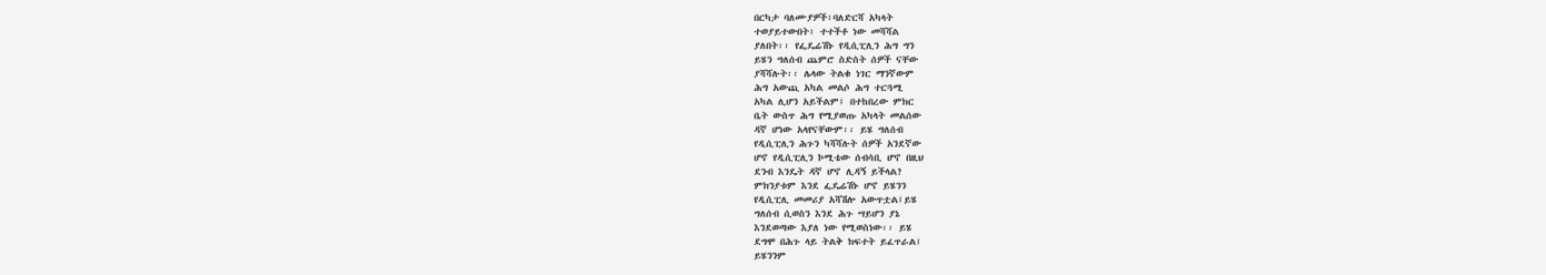በርካታ ባለሙያዎች፣ባለድርሻ አካላት
ተወያይተውበት፣ ተተችቶ ነው መሻሻል
ያለበት፡፡ የፌዴሬሽኑ የዲሲፒሊን ሕግ ግን
ይሄን ግለሰብ ጨምሮ ስድስት ሰዎች ናቸው
ያሻሻሉት፡፡ ሌላው ትልቁ ነገር ማንኛውም
ሕግ አውጪ አካል መልሶ ሕግ ተርጓሚ
አካል ሊሆን አይችልም፤ በተከበረው ምክር
ቤት ውስጥ ሕግ የሚያወጡ አካላት መልሰው
ዳኛ ሆነው አላየናቸውም፡፡ ይሄ ግለሰብ
የዲሲፒሊን ሕጉን ካሻሻሉት ሰዎች አንደኛው
ሆኖ የዲሲፒሊን ኮሚቴው ሰብሳቢ ሆኖ በዚህ
ደንብ እንዴት ዳኛ ሆኖ ሊዳኝ ይችላል?
ምክንያቱም እንደ ፌዴሬሽኑ ሆኖ ይሄንን
የዲሲፒሊ መመሪያ አሻሽሎ አውጥቷል፤ይሄ
ግለሰብ ሲወስን እንደ ሕጉ ሣይሆን ያኔ
እንደወጣው እያለ ነው የሚወስነው፡፡ ይሄ
ደግሞ በሕጉ ላይ ትልቅ ክፍተት ይፈጥራል፤
ይሄንንም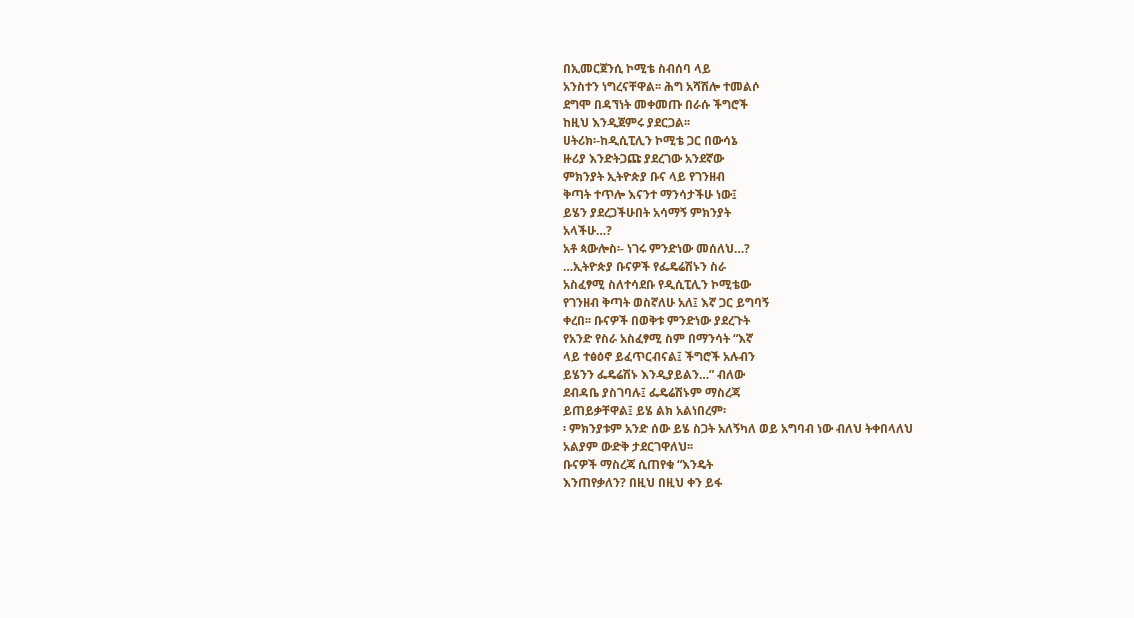በኢመርጀንሲ ኮሚቴ ስብሰባ ላይ
አንስተን ነግረናቸዋል፡፡ ሕግ አሻሽሎ ተመልሶ
ደግሞ በዳኘነት መቀመጡ በራሱ ችግሮች
ከዚህ እንዲጀምሩ ያደርጋል፡፡
ሀትሪክ፡-ከዲሲፒሊን ኮሚቴ ጋር በውሳኔ
ዙሪያ እንድትጋጩ ያደረገው አንደኛው
ምክንያት ኢትዮጵያ ቡና ላይ የገንዘብ
ቅጣት ተጥሎ እናንተ ማንሳታችሁ ነው፤
ይሄን ያደረጋችሁበት አሳማኝ ምክንያት
አላችሁ…?
አቶ ጳውሎስ፡- ነገሩ ምንድነው መሰለህ…?
…ኢትዮጵያ ቡናዎች የፌዴሬሽኑን ስራ
አስፈፃሚ ስለተሳደቡ የዲሲፒሊን ኮሚቴው
የገንዘብ ቅጣት ወስኛለሁ አለ፤ እኛ ጋር ይግባኝ
ቀረበ፡፡ ቡናዎች በወቅቱ ምንድነው ያደረጉት
የአንድ የስራ አስፈፃሚ ስም በማንሳት “እኛ
ላይ ተፅዕኖ ይፈጥርብናል፤ ችግሮች አሉብን
ይሄንን ፌዴሬሽኑ እንዲያይልን…” ብለው
ደብዳቤ ያስገባሉ፤ ፌዴሬሽኑም ማስረጃ
ይጠይቃቸዋል፤ ይሄ ልክ አልነበረም፡
፡ ምክንያቱም አንድ ሰው ይሄ ስጋት አለኝካለ ወይ አግባብ ነው ብለህ ትቀበላለህ
አልያም ውድቅ ታደርገዋለህ፡፡
ቡናዎች ማስረጃ ሲጠየቁ “እንዴት
እንጠየቃለን? በዚህ በዚህ ቀን ይፋ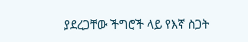ያደረጋቸው ችግሮች ላይ የእኛ ስጋት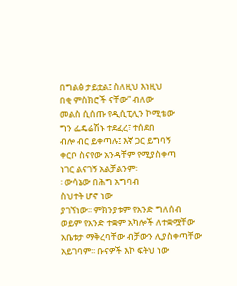በግልፅ ታይቷል፤ ስለዚህ እነዚህ
በቂ ምስክሮች ናቸው” ብለው
መልስ ሲሰጡ የዲሲፒሊን ኮሚቴው
ግን ፌዴሬሽኑ ተደፈረ፣ ተሰደበ
ብሎ ብር ይቀጣሉ፤ እኛ ጋር ይግባኝ
ቀርቦ ስናየው አንዳቸም የሚያስቀጣ
ነገር ልናገኝ አልቻልንም፡
፡ ውሳኔው በሕግ አግባብ
ስህተት ሆኖ ነው
ያገኘነው፡፡ ምክንያቱም የአንድ ግለሰብ
ወይም የአንድ ተቋም አካሎች ለተቋሟቸው
አቤቱታ ማቅረባቸው ብቻውን ሊያስቀጣቸው
አይገባም፡፡ ቡናዎች እኮ ፍትህ ነው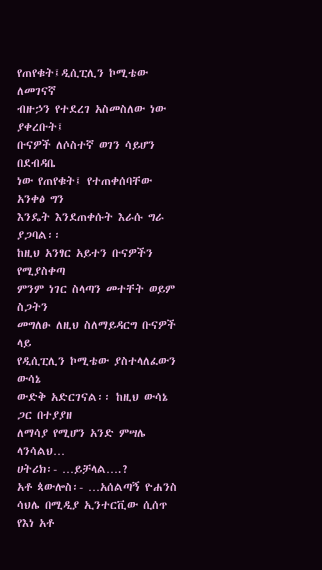የጠየቁት፤ዲሲፒሊን ኮሚቴው ለመገናኛ
ብዙኃን የተደረገ አስመስለው ነው ያቀረቡት፤
ቡናዎች ለሶስተኛ ወገን ሳይሆን በደብዳቤ
ነው የጠየቁት፤ የተጠቀሰባቸው አንቀፅ ግን
እንዴት እንደጠቀሱት እራሱ ግራ ያጋባል፡፡
ከዚህ አንፃር አይተን ቡናዎችን የሚያስቀጣ
ምንም ነገር ስላጣን መተቸት ወይም ስጋትን
መግለፁ ለዚህ ስለማይዳርግ ቡናዎች ላይ
የዲሲፒሊን ኮሚቴው ያስተላለፈውን ውሳኔ
ውድቅ አድርገናል፡፡ ከዚህ ውሳኔ ጋር በተያያዘ
ለማሳያ የሚሆን አንድ ምሣሌ ላንሳልህ…
ሀትሪክ፡- …ይቻላል….?
አቶ ጳውሎስ፡- …አሰልጣኝ ዮሐንስ
ሳህሌ በሚዲያ ኢንተርቪው ሲሰጥ የእነ አቶ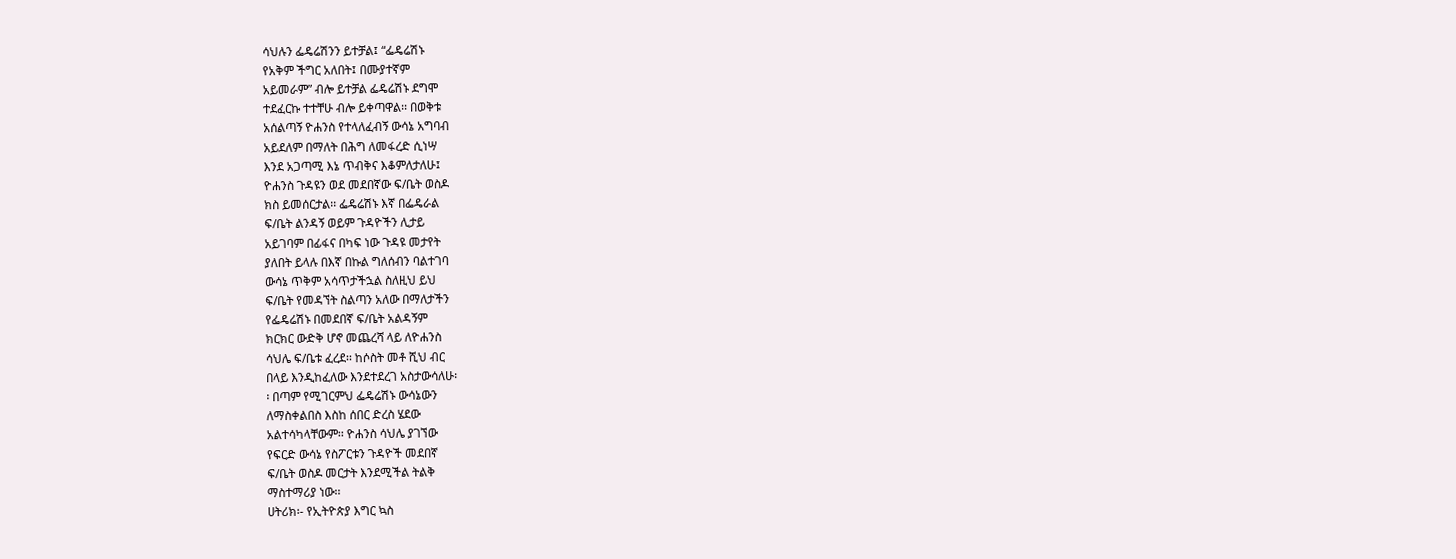ሳህሉን ፌዴሬሽንን ይተቻል፤ “ፌዴሬሽኑ
የአቅም ችግር አለበት፤ በሙያተኛም
አይመራም” ብሎ ይተቻል ፌዴሬሽኑ ደግሞ
ተደፈርኩ ተተቸሁ ብሎ ይቀጣዋል፡፡ በወቅቱ
አሰልጣኝ ዮሐንስ የተላለፈብኝ ውሳኔ አግባብ
አይደለም በማለት በሕግ ለመፋረድ ሲነሣ
እንደ አጋጣሚ እኔ ጥብቅና እቆምለታለሁ፤
ዮሐንስ ጉዳዩን ወደ መደበኛው ፍ/ቤት ወስዶ
ክስ ይመሰርታል፡፡ ፌዴሬሽኑ እኛ በፌዴራል
ፍ/ቤት ልንዳኝ ወይም ጉዳዮችን ሊታይ
አይገባም በፊፋና በካፍ ነው ጉዳዩ መታየት
ያለበት ይላሉ በእኛ በኩል ግለሰብን ባልተገባ
ውሳኔ ጥቅም አሳጥታችኋል ስለዚህ ይህ
ፍ/ቤት የመዳኘት ስልጣን አለው በማለታችን
የፌዴሬሽኑ በመደበኛ ፍ/ቤት አልዳኝም
ክርክር ውድቅ ሆኖ መጨረሻ ላይ ለዮሐንስ
ሳህሌ ፍ/ቤቱ ፈረደ፡፡ ከሶስት መቶ ሺህ ብር
በላይ እንዲከፈለው እንደተደረገ አስታውሳለሁ፡
፡ በጣም የሚገርምህ ፌዴሬሽኑ ውሳኔውን
ለማስቀልበስ እስከ ሰበር ድረስ ሄደው
አልተሳካላቸውም፡፡ ዮሐንስ ሳህሌ ያገኘው
የፍርድ ውሳኔ የስፖርቱን ጉዳዮች መደበኛ
ፍ/ቤት ወስዶ መርታት እንደሚችል ትልቅ
ማስተማሪያ ነው፡፡
ሀትሪክ፡- የኢትዮጵያ እግር ኳስ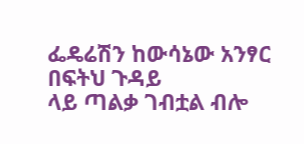ፌዴሬሽን ከውሳኔው አንፃር በፍትህ ጉዳይ
ላይ ጣልቃ ገብቷል ብሎ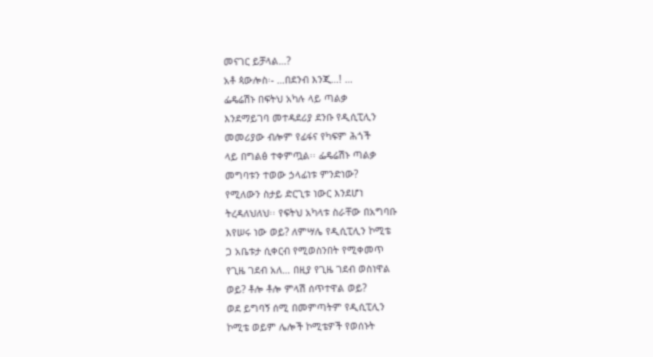መናገር ይቻላል…?
አቶ ጳውሎስ፡- …በደንብ እንጂ…! …
ፌዴሬሽኑ በፍትህ አካሉ ላይ ጣልቃ
እንደማይገባ መተዳደሪያ ደንቡ የዲሲፒሊን
መመሪያው ብሎም የፊፋና የካፍም ሕጎች
ላይ በግልፅ ተቀምጧል፡፡ ፌዴሬሽኑ ጣልቃ
መግባቱን ተወው ኃላፊነቱ ምንድነው?
የሚለውን ስታይ ድርጊቱ ነውር እንደሆነ
ትረዳለህለህ፡፡ የፍትህ አካላቱ ስራቸው በአግባቡ
እየሠሩ ነው ወይ? ለምሣሌ የዲሲፒሊን ኮሚቴ
ጋ አቤቱታ ሲቀርብ የሚወስንበት የሚቀመጥ
የጊዜ ገደብ አለ… በዚያ የጊዜ ገደብ ወስነዋል
ወይ? ቶሎ ቶሎ ምላሽ ሰጥተዋል ወይ?
ወደ ይግባኝ ሰሚ በመምጣትም የዲሲፒሊን
ኮሚቴ ወይም ሌሎች ኮሚቴዎች የወሰኑት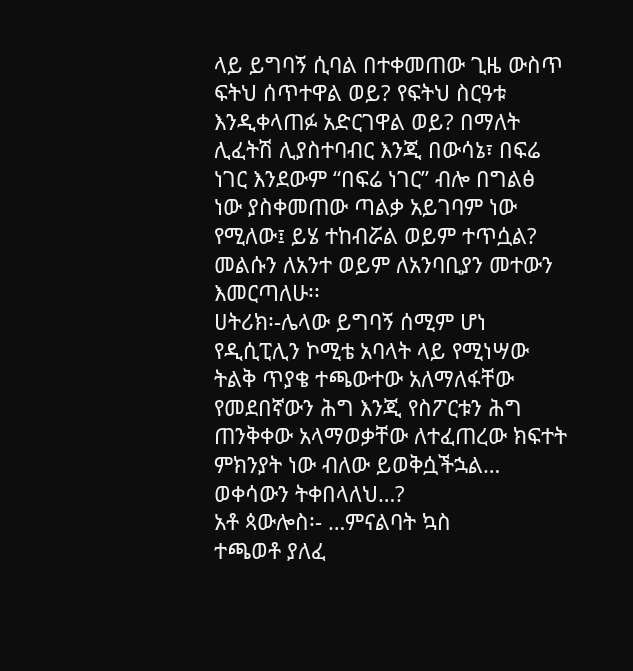ላይ ይግባኝ ሲባል በተቀመጠው ጊዜ ውስጥ
ፍትህ ሰጥተዋል ወይ? የፍትህ ስርዓቱ
እንዲቀላጠፉ አድርገዋል ወይ? በማለት
ሊፈትሽ ሊያስተባብር እንጂ በውሳኔ፣ በፍሬ
ነገር እንደውም “በፍሬ ነገር” ብሎ በግልፅ
ነው ያስቀመጠው ጣልቃ አይገባም ነው
የሚለው፤ ይሄ ተከብሯል ወይም ተጥሷል?
መልሱን ለአንተ ወይም ለአንባቢያን መተውን
እመርጣለሁ፡፡
ሀትሪክ፡-ሌላው ይግባኝ ሰሚም ሆነ
የዲሲፒሊን ኮሚቴ አባላት ላይ የሚነሣው
ትልቅ ጥያቄ ተጫውተው አለማለፋቸው
የመደበኛውን ሕግ እንጂ የስፖርቱን ሕግ
ጠንቅቀው አላማወቃቸው ለተፈጠረው ክፍተት
ምክንያት ነው ብለው ይወቅሷችኋል…
ወቀሳውን ትቀበላለህ…?
አቶ ጳውሎስ፡- …ምናልባት ኳስ
ተጫወቶ ያለፈ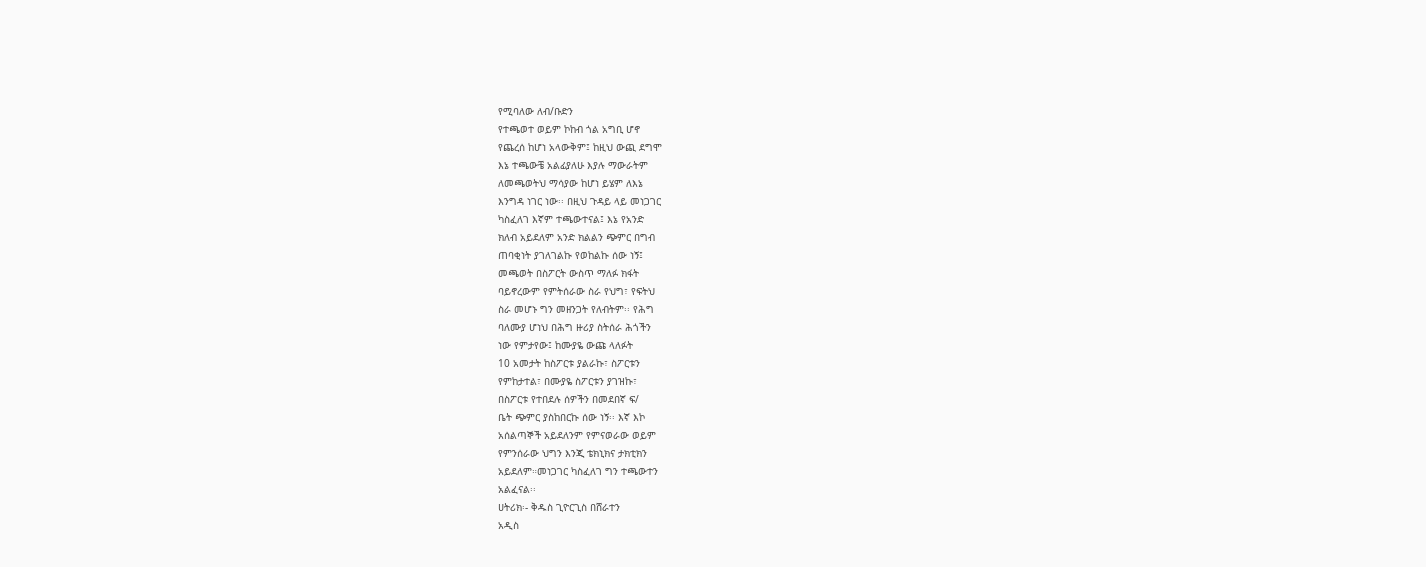የሚባለው ለብ/ቡድን
የተጫወተ ወይም ኮከብ ጎል አግቢ ሆኖ
የጨረሰ ከሆነ አላውቅም፤ ከዚህ ውጪ ደግሞ
እኔ ተጫውቼ አልፊያለሁ እያሉ ማውራትም
ለመጫወትህ ማሳያው ከሆነ ይሄም ለእኔ
እንግዳ ነገር ነው፡፡ በዚህ ጉዳይ ላይ መነጋገር
ካስፈለገ እኛም ተጫውተናል፤ እኔ የአንድ
ክለብ አይደለም አንድ ክልልን ጭምር በግብ
ጠባቂነት ያገለገልኩ የወከልኩ ሰው ነኝ፤
መጫወት በስፖርት ውስጥ ማለፉ ክፋት
ባይኖረውም የምትሰራው ስራ የህግ፣ የፍትህ
ስራ መሆኑ ግን መዘንጋት የለብትም፡፡ የሕግ
ባለሙያ ሆነህ በሕግ ዙሪያ ስትሰራ ሕጎችን
ነው የምታየው፤ ከሙያዬ ውጩ ላለፉት
10 አመታት ከስፖርቱ ያልራኩ፣ ስፖርቱን
የምከታተል፣ በሙያዬ ስፖርቱን ያገዝኩ፣
በስፖርቱ የተበደሉ ሰዎችን በመደበኛ ፍ/
ቤት ጭምር ያስከበርኩ ሰው ነኝ፡፡ እኛ እኮ
አሰልጣኞች አይደለንም የምናወራው ወይም
የምንሰራው ህግን እንጂ ቴክኒክና ታክቲክን
አይደለም።መነጋገር ካስፈለገ ግን ተጫውተን
አልፈናል፡፡
ሀትሪክ፡- ቅዱስ ጊዮርጊስ በሸራተን
አዲስ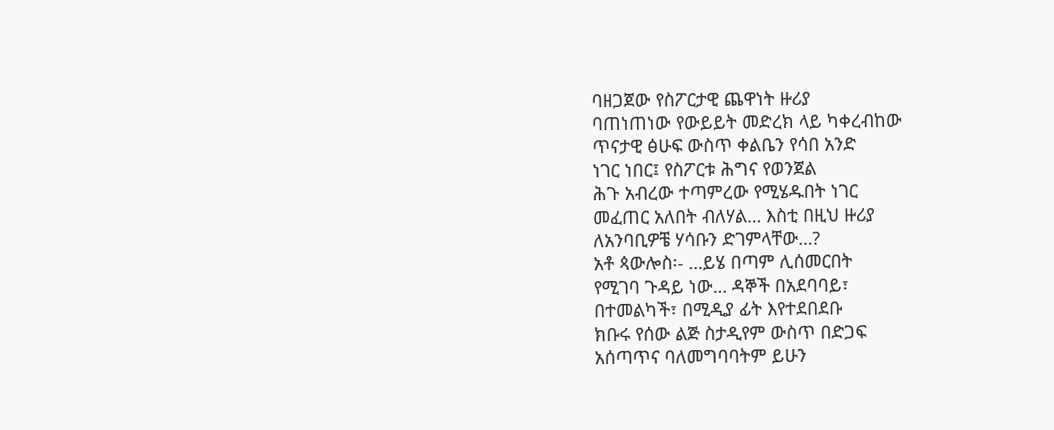ባዘጋጀው የስፖርታዊ ጨዋነት ዙሪያ
ባጠነጠነው የውይይት መድረክ ላይ ካቀረብከው
ጥናታዊ ፅሁፍ ውስጥ ቀልቤን የሳበ አንድ
ነገር ነበር፤ የስፖርቱ ሕግና የወንጀል
ሕጉ አብረው ተጣምረው የሚሄዱበት ነገር
መፈጠር አለበት ብለሃል… እስቲ በዚህ ዙሪያ
ለአንባቢዎቼ ሃሳቡን ድገምላቸው…?
አቶ ጳውሎስ፡- …ይሄ በጣም ሊሰመርበት
የሚገባ ጉዳይ ነው… ዳኞች በአደባባይ፣
በተመልካች፣ በሚዲያ ፊት እየተደበደቡ
ክቡሩ የሰው ልጅ ስታዲየም ውስጥ በድጋፍ
አሰጣጥና ባለመግባባትም ይሁን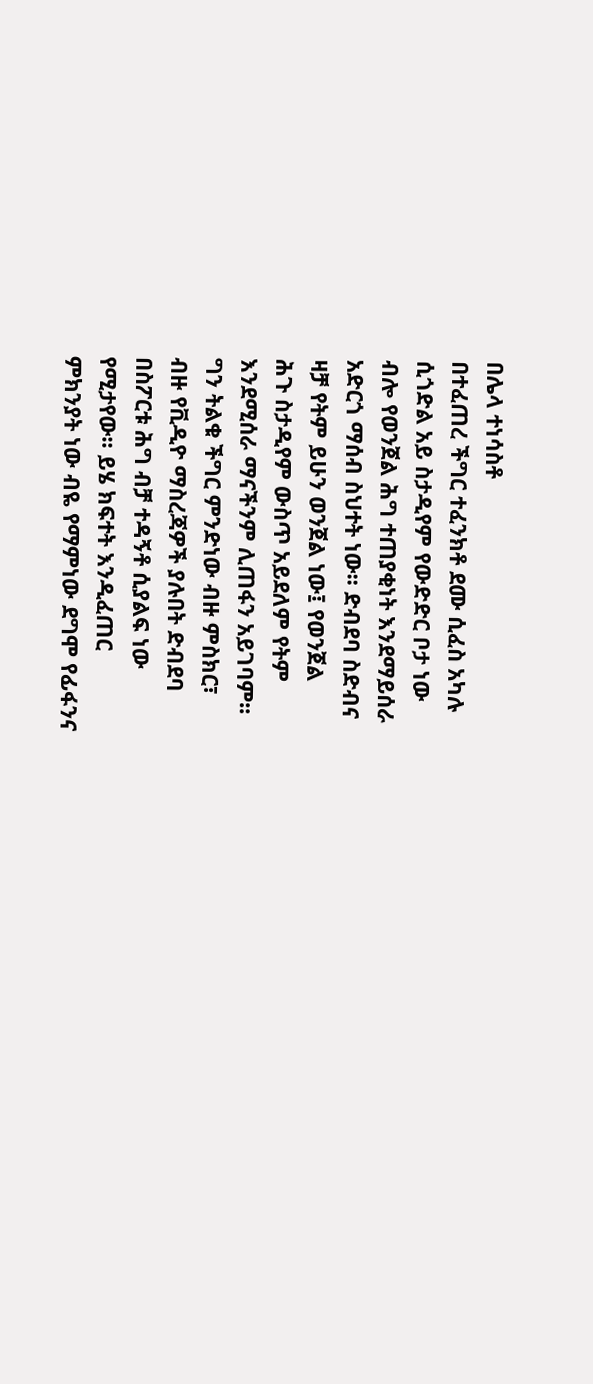በሌላ ተነሳስቶ
በተፈጠረ ችግር ተፈንክቶ ደሙ ሲፈስ አካሉ
ሲጎድል አይ ስታዲየም የውድድር ቦታ ነው
ብሎ የወንጀል ሕግ ተጠያቂነት እንደማይሰራ
አድርጎ ማሰብ ስህተት ነው፡፡ ድብደባ ስድብና
ዛቻ የትም ይሁን ወንጀል ነው፤ የወንጀል
ሕጉ ስታዲየም ውስጥ አይደለም የትም
እንደሚሰራ ማናችንም ሊጠፋን አይገባም፡፡
ግን ትልቁ ችግር ምንድነው ብዙ ምስክር፣
ብዙ የቪዲዮ ማስረጃዎች ያሉበት ድብደባ
በስፖርቱ ሕግ ብቻ ተዳኝቶ ሲያልፍ ነው
የሚታየው፡፡ ይሄ ክፍተት እንዲፈጠር
ምክንያት ነው ብዬ የማምነው ደግሞ የፊፋንና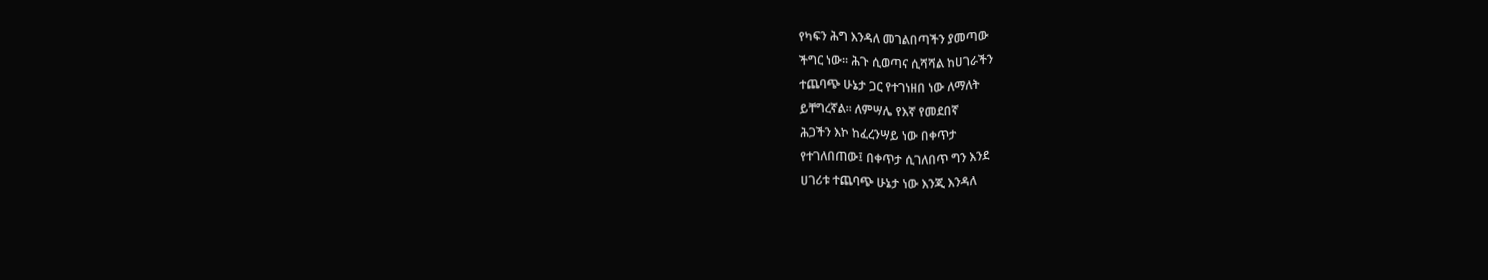የካፍን ሕግ እንዳለ መገልበጣችን ያመጣው
ችግር ነው፡፡ ሕጉ ሲወጣና ሲሻሻል ከሀገራችን
ተጨባጭ ሁኔታ ጋር የተገነዘበ ነው ለማለት
ይቸግረኛል፡፡ ለምሣሌ የእኛ የመደበኛ
ሕጋችን እኮ ከፈረንሣይ ነው በቀጥታ
የተገለበጠው፤ በቀጥታ ሲገለበጥ ግን እንደ
ሀገሪቱ ተጨባጭ ሁኔታ ነው እንጂ እንዳለ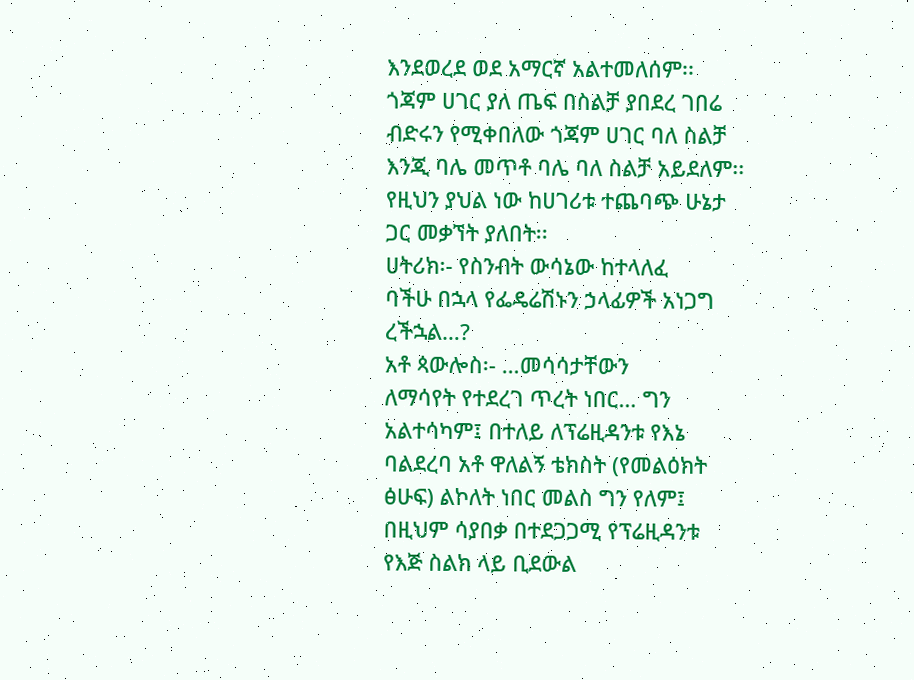እንደወረደ ወደ አማርኛ አልተመለሰም፡፡
ጎጃም ሀገር ያለ ጤፍ በስልቻ ያበደረ ገበሬ
ብድሩን የሚቀበለው ጎጃም ሀገር ባለ ስልቻ
እንጂ ባሌ መጥቶ ባሌ ባለ ስልቻ አይደለም፡፡
የዚህን ያህል ነው ከሀገሪቱ ተጨባጭ ሁኔታ
ጋር መቃኘት ያለበት፡፡
ሀትሪክ፡- የስንብት ውሳኔው ከተላለፈ
ባችሁ በኋላ የፌዴሬሽኑን ኃላፊዎች አነጋግ
ረችኋል…?
አቶ ጳውሎስ፡- …መሳሳታቸውን
ለማሳየት የተደረገ ጥረት ነበር… ግን
አልተሳካም፤ በተለይ ለፕሬዚዳንቱ የእኔ
ባልደረባ አቶ ዋለልኝ ቴክስት (የመልዕክት
ፅሁፍ) ልኮለት ነበር መልስ ግን የለም፤
በዚህም ሳያበቃ በተደጋጋሚ የፕሬዚዳንቱ
የእጅ ስልክ ላይ ቢደውል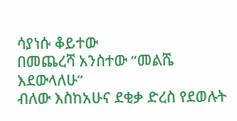ሳያነሱ ቆይተው
በመጨረሻ አንስተው “መልሼ እደውላለሁ”
ብለው እስከአሁና ደቂቃ ድረስ የደወሉት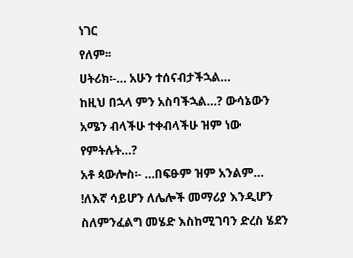ነገር
የለም፡፡
ሀትሪክ፡-… አሁን ተሰናብታችኋል…
ከዚህ በኋላ ምን አስባችኋል…? ውሳኔውን
አሜን ብላችሁ ተቀብላችሁ ዝም ነው
የምትሉት…?
አቶ ጳውሎስ፡- …በፍፁም ዝም አንልም…
!ለእኛ ሳይሆን ለሌሎች መማሪያ እንዲሆን
ስለምንፈልግ መሄድ እስከሚገባን ድረስ ሄደን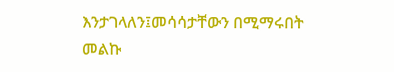እንታገላለን፤መሳሳታቸውን በሚማሩበት
መልኩ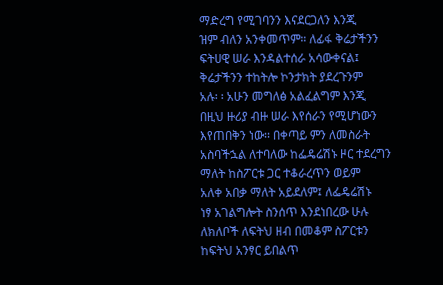ማድረግ የሚገባንን እናደርጋለን እንጂ
ዝም ብለን አንቀመጥም። ለፊፋ ቅሬታችንን
ፍትሀዊ ሠራ እንዳልተሰራ አሳውቀናል፤
ቅሬታችንን ተከትሎ ኮንታክት ያደረጉንም
አሉ፡ ፡ አሁን መግለፅ አልፈልግም እንጂ
በዚህ ዙሪያ ብዙ ሠራ እየሰራን የሚሆነውን
እየጠበቅን ነው፡፡ በቀጣይ ምን ለመስራት
አስባችኋል ለተባለው ከፌዴሬሽኑ ዞር ተደረግን
ማለት ከስፖርቱ ጋር ተቆራረጥን ወይም
አለቀ አበቃ ማለት አይደለም፤ ለፌዴሬሽኑ
ነፃ አገልግሎት ስንሰጥ እንደነበረው ሁሉ
ለክለቦች ለፍትህ ዘብ በመቆም ስፖርቱን
ከፍትህ አንፃር ይበልጥ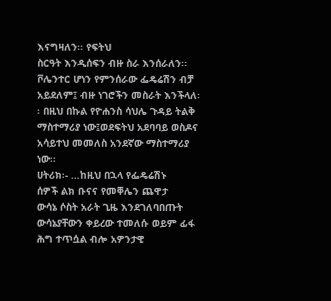እናግዛለን፡፡ የፍትህ
ስርዓት እንዲሰፍን ብዙ ስራ እንሰራለን፡፡
ቮሌንተር ሆነን የምንሰራው ፌዴሬሽን ብቻ
አይደለም፤ ብዙ ነገሮችን መስራት እንችላለ፡
፡ በዚህ በኩል የዮሐንስ ሳህሌ ጉዳይ ትልቅ
ማስተማሪያ ነው፤ወደፍትህ አደባባይ ወስዶና
አሳይተህ መመለስ አንደኛው ማስተማሪያ
ነው፡፡
ሀትሪክ፡- …ከዚህ በኋላ የፌዴሬሽኑ
ሰዎች ልክ ቡናና የመቐሌን ጨዋታ
ውሳኔ ሶስት አራት ጊዜ እንደገለባበጡት
ውሳኔያቸውን ቀይረው ተመለሱ ወይም ፊፋ
ሕግ ተጥሷል ብሎ አዎንታዊ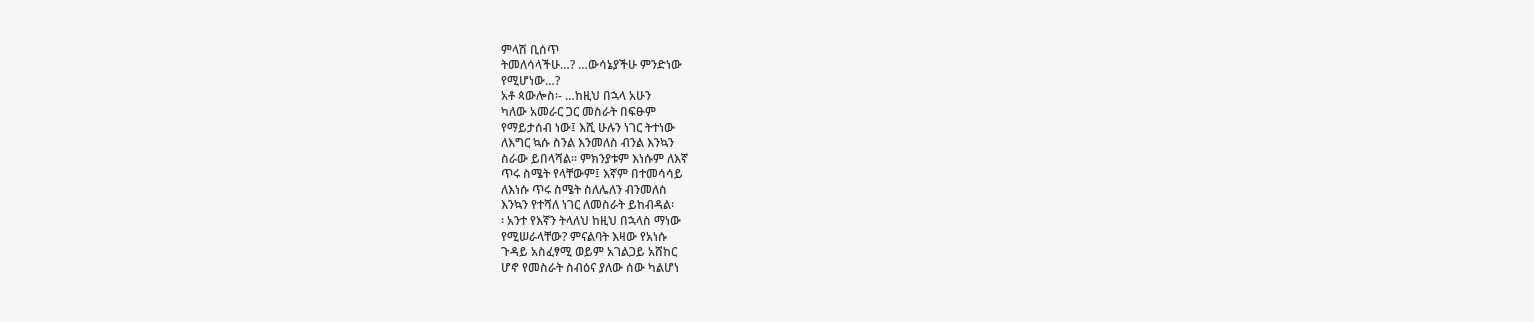ምላሽ ቢሰጥ
ትመለሳላችሁ…? …ውሳኔያችሁ ምንድነው
የሚሆነው…?
አቶ ጳውሎስ፡- …ከዚህ በኋላ አሁን
ካለው አመራር ጋር መስራት በፍፁም
የማይታሰብ ነው፤ እሺ ሁሉን ነገር ትተነው
ለእግር ኳሱ ስንል እንመለስ ብንል እንኳን
ስራው ይበላሻል፡፡ ምክንያቱም እነሱም ለእኛ
ጥሩ ስሜት የላቸውም፤ እኛም በተመሳሳይ
ለእነሱ ጥሩ ስሜት ስለሌለን ብንመለስ
እንኳን የተሻለ ነገር ለመስራት ይከብዳል፡
፡ አንተ የእኛን ትላለህ ከዚህ በኋላስ ማነው
የሚሠራላቸው? ምናልባት እዛው የአነሱ
ጉዳይ አስፈፃሚ ወይም አገልጋይ አሸከር
ሆኖ የመስራት ስብዕና ያለው ሰው ካልሆነ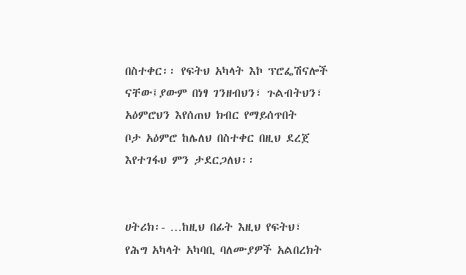በስተቀር፡፡ የፍትህ አካላት እኮ ፕሮፌሽናሎች
ናቸው፤ያውም በነፃ ገንዘብህን፣ ጉልብትህን፣
አዕምሮህን እየሰጠህ ክብር የማይሰጥበት
ቦታ አዕምሮ ከሌለህ በስተቀር በዚህ ደረጀ
እየተገፋህ ምን ታደርጋለህ፡፡


ሀትሪክ፡- …ከዚህ በፊት እዚህ የፍትህ፣
የሕግ አካላት አካባቢ ባለሙያዎች አልበረክት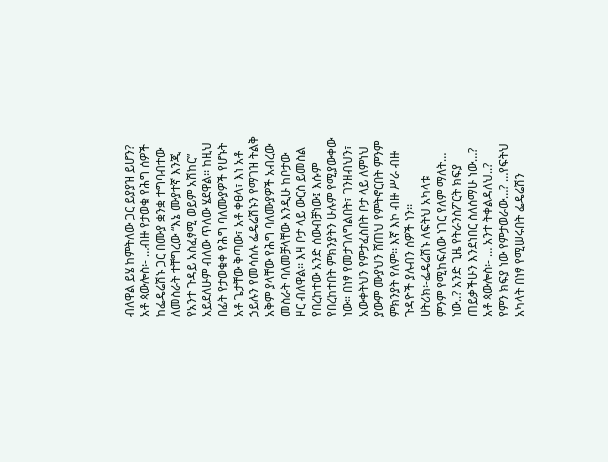ብለዋል ይሄ ከምትለው ጋር ይያያዝ ይሆን?
አቶ ጳውሎስ፡- …ብዙ የታወቁ የሕግ ሰዎች
ከፌዴሬሽኑ ጋር በሙያ ቋንቋ ተግባብተው
ለመስራት ተቸግረው “እኔ ሙያተኛ እንጂ
የአንተ ጉዳይ አስፈፃሚ ወይም አሽከር”
አይደለሁም ብለው ጥለው ሄደዋል፡፡ ከዚህ
በፊት የታወቁቀ የሕግ ባለሙያዎች የሆኑት
አቶ ጌታቸው ቅጣው፣ አቶ ቀፀላ፣ እነ አቶ
ኃይሉን የመሳሰሉ ፌዴሬሽኑን የማገዝ ትልቅ
አቅም ያላቸው የሕግ ባለሙያዎች አብረው
መስራት ባለመቻላቸው እንዲሁ ከቦታው
ዞር ብለዋል፡፡ እዛ ቦታ ላይ ውርስ ይመስል
የበረከተው አንድ ሰውብቻነው፤ እሱም
የበረከተበት ምክንያትን ሁሉም የሚያውቀው
ነው። በነፃ የመታገለግልበት፣ ገንዘብህን፣
አውቀትህን የምታፈስበት ቦታ ላይ ለምነህ
ያውም ሙያህን ሸጠህ የምትኖርበት ምንም
ምክንያት የለም፡፡ እኛ እኮ ብዙ ሥራ ብዙ
ጉዳዮች ያሉብን ሰዎች ነን፡፡
ሀትሪክ፡-ፌዴሬሽኑ ለፍትህ አካላቱ
ምንም የሚከፍለው ነገር የለም ማለት…
ነው..? አንድ ጊዜ የትራንስፖርት ክፍያ
ጠይቃችሁን እንደነበር ስለሰማሁ ነው…?
አቶ ጳውሎስ፡- … አንተ ትቀልዳለህ..?
የምን ክፍያ ነው የምታወራው…? …የፍትህ
አካላት በነፃ የሚሠሩበት ፌዴሬሽን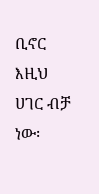ቢኖር
እዚህ ሀገር ብቻ ነው፡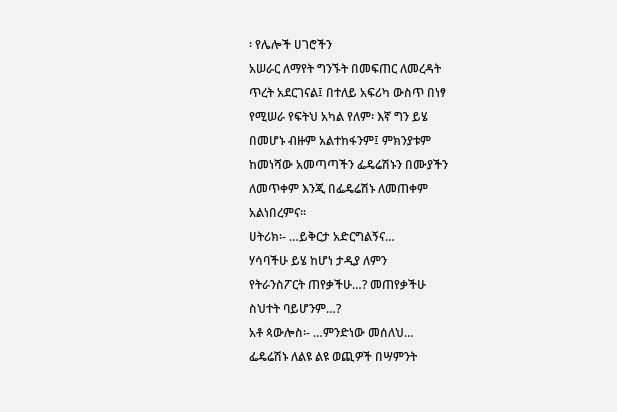፡ የሌሎች ሀገሮችን
አሠራር ለማየት ግንኙት በመፍጠር ለመረዳት
ጥረት አደርገናል፤ በተለይ አፍሪካ ውስጥ በነፃ
የሚሠራ የፍትህ አካል የለም፡ እኛ ግን ይሄ
በመሆኑ ብዙም አልተከፋንም፤ ምክንያቱም
ከመነሻው አመጣጣችን ፌዴሬሽኑን በሙያችን
ለመጥቀም እንጂ በፌዴሬሽኑ ለመጠቀም
አልነበረምና፡፡
ሀትሪክ፡- …ይቅርታ አድርግልኝና…
ሃሳባችሁ ይሄ ከሆነ ታዲያ ለምን
የትራንስፖርት ጠየቃችሁ…? መጠየቃችሁ
ስህተት ባይሆንም…?
አቶ ጳውሎስ፡- …ምንድነው መሰለህ…
ፌዴሬሽኑ ለልዩ ልዩ ወጪዎች በሣምንት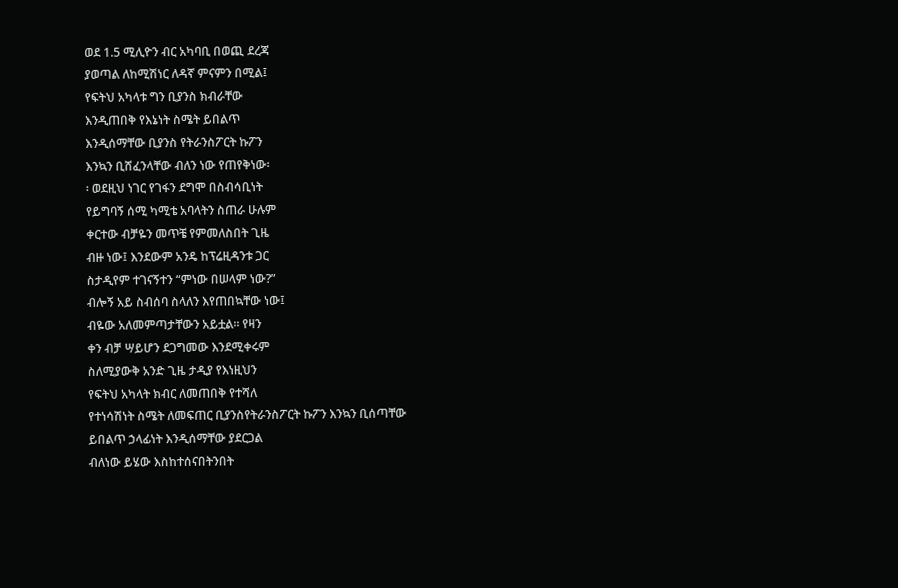ወደ 1.5 ሚሊዮን ብር አካባቢ በወጪ ደረጃ
ያወጣል ለከሚሽነር ለዳኛ ምናምን በሚል፤
የፍትህ አካላቱ ግን ቢያንስ ክብራቸው
እንዲጠበቅ የእኔነት ስሜት ይበልጥ
እንዲሰማቸው ቢያንስ የትራንስፖርት ኩፖን
እንኳን ቢሸፈንላቸው ብለን ነው የጠየቅነው፡
፡ ወደዚህ ነገር የገፋን ደግሞ በስብሳቢነት
የይግባኝ ሰሚ ካሚቴ አባላትን ስጠራ ሁሉም
ቀርተው ብቻዬን መጥቼ የምመለስበት ጊዜ
ብዙ ነው፤ እንደውም አንዴ ከፕሬዚዳንቱ ጋር
ስታዲየም ተገናኝተን “ምነው በሠላም ነው?”
ብሎኝ አይ ስብሰባ ስላለን እየጠበኳቸው ነው፤
ብዬው አለመምጣታቸውን አይቷል። የዛን
ቀን ብቻ ሣይሆን ደጋግመው እንደሚቀሩም
ስለሚያውቅ አንድ ጊዜ ታዲያ የእነዚህን
የፍትህ አካላት ክብር ለመጠበቅ የተሻለ
የተነሳሽነት ስሜት ለመፍጠር ቢያንስየትራንስፖርት ኩፖን እንኳን ቢሰጣቸው
ይበልጥ ኃላፊነት እንዲሰማቸው ያደርጋል
ብለነው ይሄው እስከተሰናበትንበት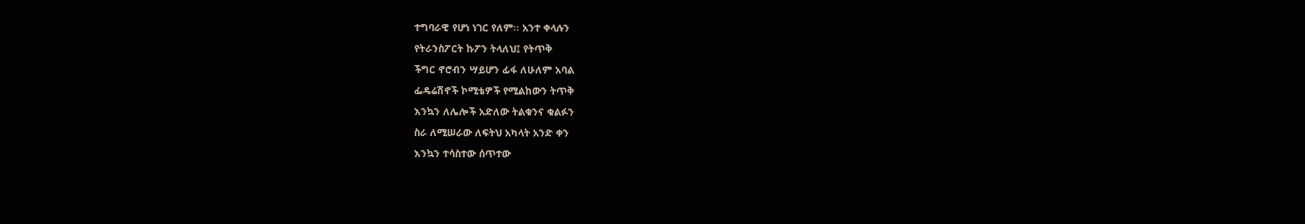ተግባራዊ የሆነ ነገር የለም፡፡ አንተ ቀላሉን
የትራንስፖርት ኩፖን ትላለህ፤ የትጥቅ
ችግር ኖሮብን ሣይሆን ፊፋ ለሁለም አባል
ፌዴሬሽኖች ኮሚቴዎች የሚልከውን ትጥቅ
እንኳን ለሌሎች አድለው ትልቁንና ቁልፉን
ስራ ለሚሠራው ለፍትህ አካላት አንድ ቀን
እንኳን ተሳስተው ሰጥተው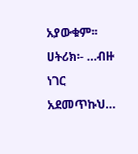አያውቁም፡፡
ሀትሪክ፡- …ብዙ ነገር አደመጥኩህ…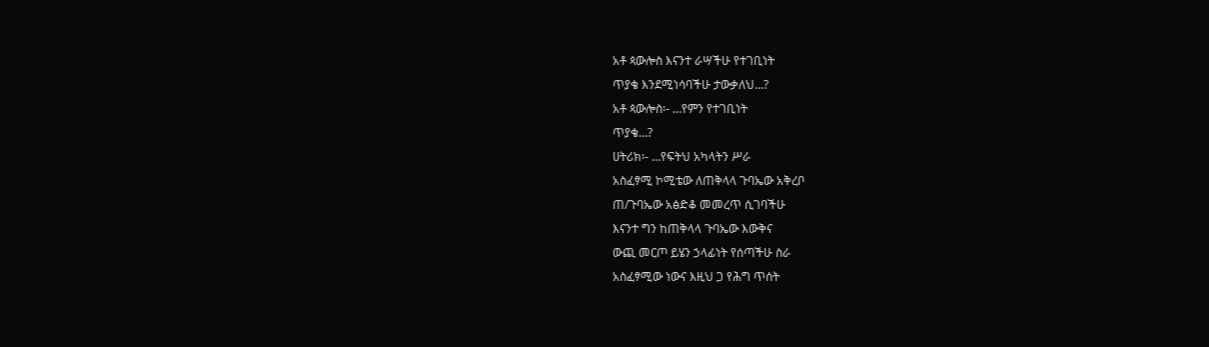አቶ ጳውሎስ እናንተ ራሣችሁ የተገቢነት
ጥያቄ እንደሚነሳባችሁ ታውቃለህ…?
አቶ ጳውሎስ፡- …የምን የተገቢነት
ጥያቄ…?
ሀትሪክ፡- …የፍትህ አካላትን ሥራ
አስፈፃሚ ኮሚቴው ለጠቅላላ ጉባኤው አቅረቦ
ጠ/ጉባኤው አፅድቆ መመረጥ ሲገባችሁ
እናንተ ግን ከጠቅላላ ጉባኤው እውቅና
ውጪ መርጦ ይሄን ኃላፊነት የሰጣችሁ ስራ
አስፈፃሚው ነውና እዚህ ጋ የሕግ ጥሰት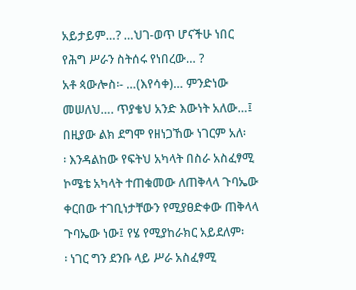አይታይም…? …ህገ-ወጥ ሆናችሁ ነበር
የሕግ ሥራን ስትሰሩ የነበረው… ?
አቶ ጳውሎስ፡- …(እየሳቀ)… ምንድነው
መሠለህ…. ጥያቄህ አንድ እውነት አለው…፤
በዚያው ልክ ደግሞ የዘነጋኸው ነገርም አለ፡
፡ እንዳልከው የፍትህ አካላት በስራ አስፈፃሚ
ኮሜቴ አካላት ተጠቁመው ለጠቅላላ ጉባኤው
ቀርበው ተገቢነታቸውን የሚያፀድቀው ጠቅላላ
ጉባኤው ነው፤ የሄ የሚያከራክር አይደለም፡
፡ ነገር ግን ደንቡ ላይ ሥራ አስፈፃሚ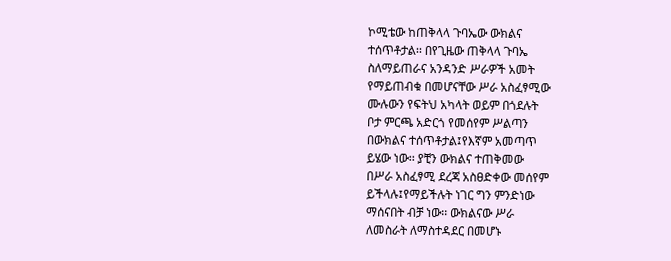ኮሚቴው ከጠቅላላ ጉባኤው ውክልና
ተሰጥቶታል፡፡ በየጊዜው ጠቅላላ ጉባኤ
ስለማይጠራና አንዳንድ ሥራዎች አመት
የማይጠብቁ በመሆናቸው ሥራ አስፈፃሚው
ሙሉውን የፍትህ አካላት ወይም በጎደሉት
ቦታ ምርጫ አድርጎ የመሰየም ሥልጣን
በውክልና ተሰጥቶታል፤የእኛም አመጣጥ
ይሄው ነው፡፡ ያቺን ውክልና ተጠቅመው
በሥራ አስፈፃሚ ደረጃ አስፀድቀው መሰየም
ይችላሉ፤የማይችሉት ነገር ግን ምንድነው
ማሰናበት ብቻ ነው፡፡ ውክልናው ሥራ
ለመስራት ለማስተዳደር በመሆኑ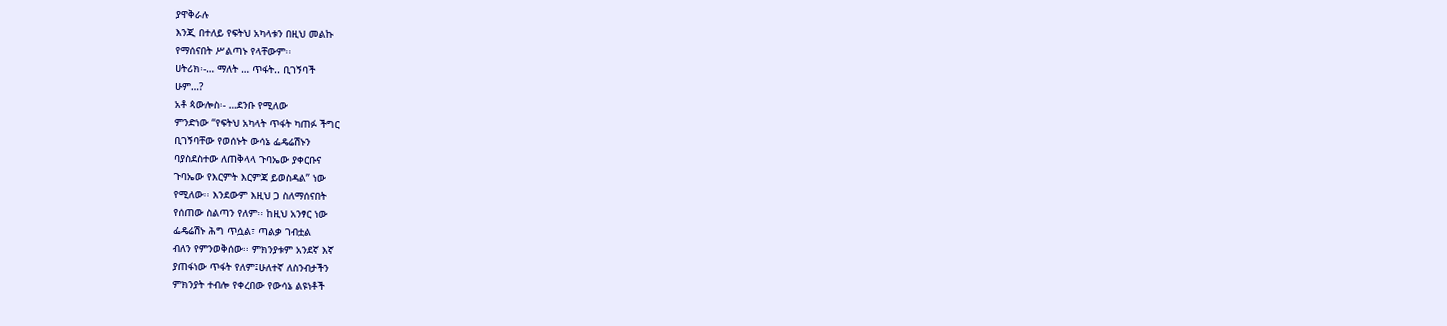ያዋቅራሉ
እንጂ በተለይ የፍትህ አካላቱን በዚህ መልኩ
የማሰናበት ሥልጣኑ የላቸውም፡፡
ሀትሪክ፡-… ማለት … ጥፋት.. ቢገኝባች
ሁም…?
አቶ ጳውሎስ፡- …ደንቡ የሚለው
ምንድነው “የፍትህ አካላት ጥፋት ካጠፉ ችግር
ቢገኝባቸው የወሰኑት ውሳኔ ፌዴሬሽኑን
ባያስደስተው ለጠቅላላ ጉባኤው ያቀርቡና
ጉባኤው የእርምት እርምጃ ይወስዳል” ነው
የሚለው፡፡ እንደውም እዚህ ጋ ስለማሰናበት
የሰጠው ስልጣን የለም፡፡ ከዚህ አንፃር ነው
ፌዴሬሽኑ ሕግ ጥሷል፣ ጣልቃ ገብቷል
ብለን የምንወቅሰው፡፡ ምክንያቱም አንደኛ እኛ
ያጠፋነው ጥፋት የለም፤ሁለተኛ ለስንብታችን
ምክንያት ተብሎ የቀረበው የውሳኔ ልዩነቶች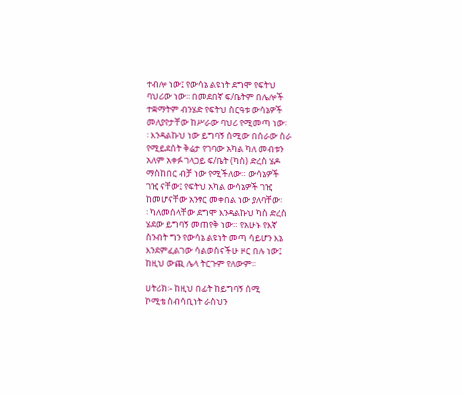ተብሎ ነው፤ የውሳኔ ልዩነት ደግሞ የፍትህ
ባህሪው ነው፡፡ በመደበኛ ፍ/ቤትም በሌሎች
ተቋማትም ብንሄድ የፍትህ ስርዓቱ ውሳኔዎች
መለያየታቸው ከሥራው ባህሪ የሚመጣ ነው፡
፡ እንዳልኩህ ነው ይግባኝ ሰሚው በሰራው ስራ
የሚይደሰት ቅሬታ የገባው አካል ካለ መብቱን
አለም አቀፉ ገላጋይ ፍ/ቤት (ካስ) ድረስ ሄዶ
ማስከበር ብቻ ነው የሚችለው። ውሳኔዎች
ገዢ ናቸው፤ የፍትህ አካል ውሳኔዎች ገዢ
ከመሆናቸው አንፃር መቀበል ነው ያለባቸው፡
፡ ካለመሰላቸው ደግሞ እንዳልኩህ ካስ ድረስ
ሄደው ይግባኝ መጠየቅ ነው። የአሁኑ የእኛ
ስንብት ግን የውሳኔ ልዩነት መጣ ሳይሆን እኔ
እንደምፈልገው ሳልወስናችሁ ዞር በሉ ነው፤
ከዚህ ውጪ ሌላ ትርጉም የለውም፡፡

ሀትሪክ፡- ከዚህ በፊት ከይግባኝ ሰሚ
ኮሚቴ ስብሳቢነት ራስህን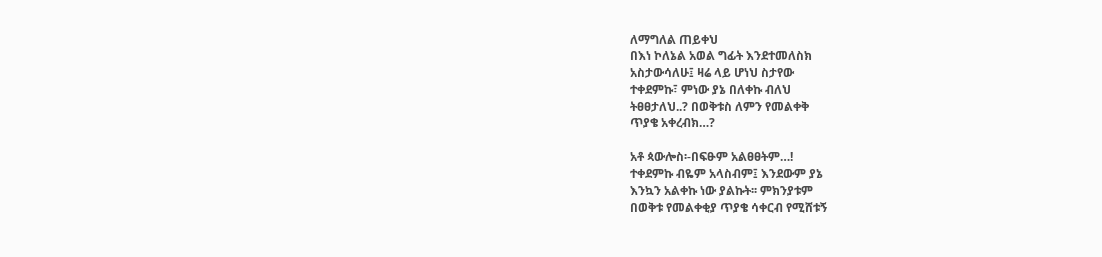ለማግለል ጠይቀህ
በእነ ኮለኔል አወል ግፊት እንደተመለስክ
አስታውሳለሁ፤ ዛሬ ላይ ሆነህ ስታየው
ተቀደምኩ፣ ምነው ያኔ በለቀኩ ብለህ
ትፀፀታለህ..? በወቅቱስ ለምን የመልቀቅ
ጥያቄ አቀረብክ…?

አቶ ጳውሎስ፡-በፍፁም አልፀፀትም…!
ተቀደምኩ ብዬም አላስብም፤ እንደውም ያኔ
እንኳን አልቀኩ ነው ያልኩት፡፡ ምክንያቱም
በወቅቱ የመልቀቂያ ጥያቄ ሳቀርብ የሚሸቱኝ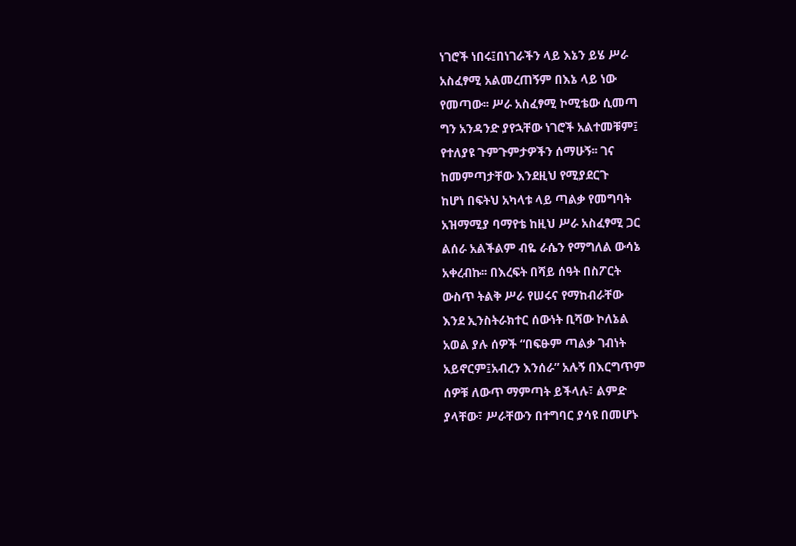ነገሮች ነበሩ፤በነገራችን ላይ እኔን ይሄ ሥራ
አስፈፃሚ አልመረጠኝም በእኔ ላይ ነው
የመጣው፡፡ ሥራ አስፈፃሚ ኮሚቴው ሲመጣ
ግን አንዳንድ ያየኋቸው ነገሮች አልተመቹም፤
የተለያዩ ጉምጉምታዎችን ሰማሁኝ፡፡ ገና
ከመምጣታቸው እንደዚህ የሚያደርጉ
ከሆነ በፍትህ አካላቱ ላይ ጣልቃ የመግባት
አዝማሚያ ባማየቴ ከዚህ ሥራ አስፈፃሚ ጋር
ልሰራ አልችልም ብዬ ራሴን የማግለል ውሳኔ
አቀረብኩ፡፡ በእረፍት በሻይ ሰዓት በስፖርት
ውስጥ ትልቅ ሥራ የሠሩና የማከብራቸው
እንደ ኢንስትራክተር ሰውነት ቢሻው ኮለኔል
አወል ያሉ ሰዎች “በፍፁም ጣልቃ ገብነት
አይኖርም፤አብረን እንሰራ” አሉኝ በእርግጥም
ሰዎቹ ለውጥ ማምጣት ይችላሉ፣ ልምድ
ያላቸው፣ ሥራቸውን በተግባር ያሳዩ በመሆኑ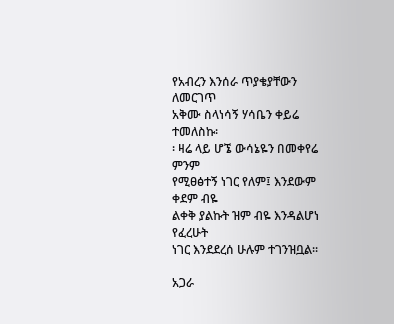የአብረን እንሰራ ጥያቄያቸውን ለመርገጥ
አቅሙ ስላነሳኝ ሃሳቤን ቀይሬ ተመለስኩ፡
፡ ዛሬ ላይ ሆኜ ውሳኔዬን በመቀየሬ ምንም
የሚፀፅተኝ ነገር የለም፤ እንደውም ቀደም ብዬ
ልቀቅ ያልኩት ዝም ብዬ እንዳልሆነ የፈረሁት
ነገር እንደደረሰ ሁሉም ተገንዝቧል፡፡

አጋራ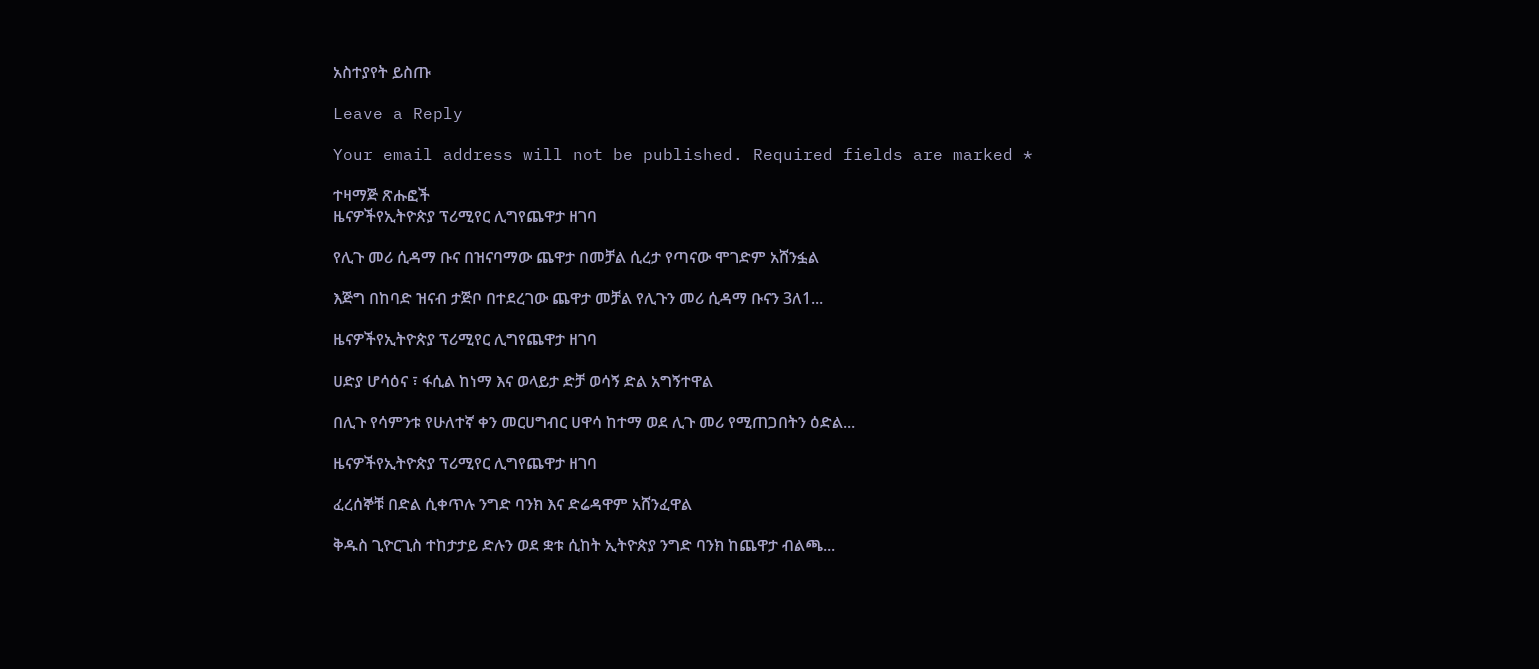አስተያየት ይስጡ

Leave a Reply

Your email address will not be published. Required fields are marked *

ተዛማጅ ጽሑፎች
ዜናዎችየኢትዮጵያ ፕሪሚየር ሊግየጨዋታ ዘገባ

የሊጉ መሪ ሲዳማ ቡና በዝናባማው ጨዋታ በመቻል ሲረታ የጣናው ሞገድም አሸንፏል

እጅግ በከባድ ዝናብ ታጅቦ በተደረገው ጨዋታ መቻል የሊጉን መሪ ሲዳማ ቡናን 3ለ1...

ዜናዎችየኢትዮጵያ ፕሪሚየር ሊግየጨዋታ ዘገባ

ሀድያ ሆሳዕና ፣ ፋሲል ከነማ እና ወላይታ ድቻ ወሳኝ ድል አግኝተዋል

በሊጉ የሳምንቱ የሁለተኛ ቀን መርሀግብር ሀዋሳ ከተማ ወደ ሊጉ መሪ የሚጠጋበትን ዕድል...

ዜናዎችየኢትዮጵያ ፕሪሚየር ሊግየጨዋታ ዘገባ

ፈረሰኞቹ በድል ሲቀጥሉ ንግድ ባንክ እና ድሬዳዋም አሸንፈዋል

ቅዱስ ጊዮርጊስ ተከታታይ ድሉን ወደ ቋቱ ሲከት ኢትዮጵያ ንግድ ባንክ ከጨዋታ ብልጫ...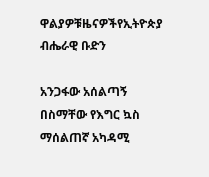ዋልያዎቹዜናዎችየኢትዮጵያ ብሔራዊ ቡድን

አንጋፋው አሰልጣኝ በስማቸው የእግር ኳስ ማሰልጠኛ አካዳሚ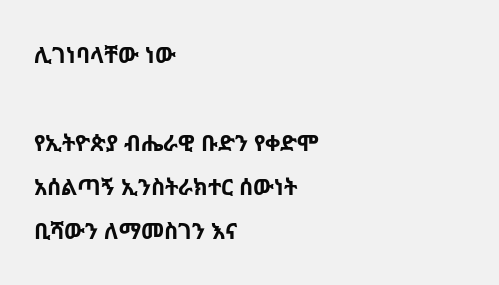ሊገነባላቸው ነው

የኢትዮጵያ ብሔራዊ ቡድን የቀድሞ አሰልጣኝ ኢንስትራክተር ሰውነት ቢሻውን ለማመስገን እና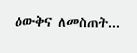ዕውቅና ለመስጠት...